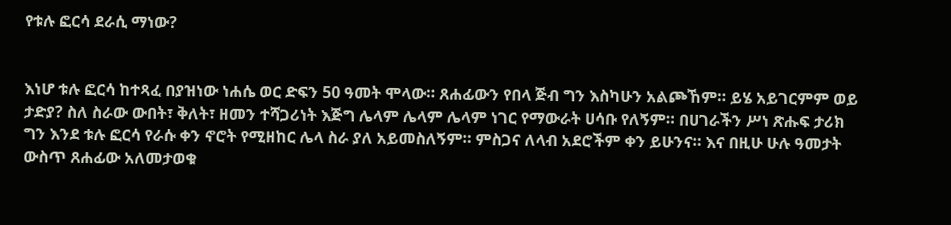የቱሉ ፎርሳ ደራሲ ማነው?


እነሆ ቱሉ ፎርሳ ከተጻፈ በያዝነው ነሐሴ ወር ድፍን 50 ዓመት ሞላው። ጸሐፊውን የበላ ጅብ ግን እስካሁን አልጮኸም። ይሄ አይገርምም ወይ ታድያ? ስለ ስራው ውበት፣ ቅለት፣ ዘመን ተሻጋሪነት እጅግ ሌላም ሌላም ሌላም ነገር የማውራት ሀሳቡ የለኝም። በሀገራችን ሥነ ጽሑፍ ታሪክ ግን እንደ ቱሉ ፎርሳ የራሱ ቀን ኖሮት የሚዘከር ሌላ ስራ ያለ አይመስለኝም። ምስጋና ለላብ አደሮችም ቀን ይሁንና። እና በዚሁ ሁሉ ዓመታት ውስጥ ጸሐፊው አለመታወቁ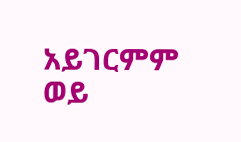አይገርምም ወይ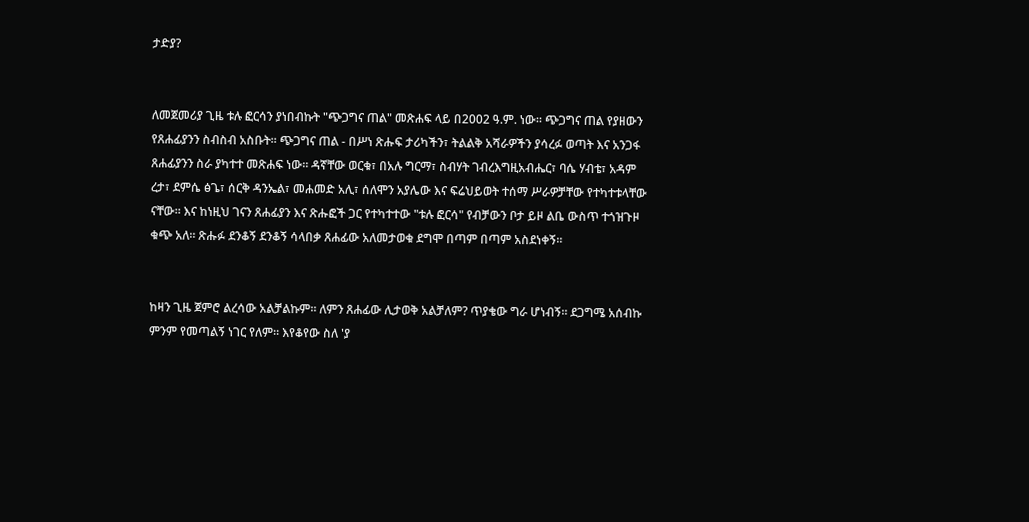ታድያ?


ለመጀመሪያ ጊዜ ቱሉ ፎርሳን ያነበብኩት "ጭጋግና ጠል" መጽሐፍ ላይ በ2002 ዓ.ም. ነው። ጭጋግና ጠል የያዘውን የጸሐፊያንን ስብስብ አስቡት። ጭጋግና ጠል - በሥነ ጽሑፍ ታሪካችን፣ ትልልቅ አሻራዎችን ያሳረፉ ወጣት እና አንጋፋ ጸሐፊያንን ስራ ያካተተ መጽሐፍ ነው። ዳኛቸው ወርቁ፣ በአሉ ግርማ፣ ስብሃት ገብረእግዚአብሔር፣ ባሴ ሃብቴ፣ አዳም ረታ፣ ደምሴ ፅጌ፣ ሰርቅ ዳንኤል፣ መሐመድ አሊ፣ ሰለሞን አያሌው እና ፍሬህይወት ተሰማ ሥራዎቻቸው የተካተቱላቸው ናቸው። እና ከነዚህ ገናን ጸሐፊያን እና ጽሑፎች ጋር የተካተተው "ቱሉ ፎርሳ" የብቻውን ቦታ ይዞ ልቤ ውስጥ ተጎዝጉዞ ቁጭ አለ። ጽሑፉ ደንቆኝ ደንቆኝ ሳላበቃ ጸሐፊው አለመታወቁ ደግሞ በጣም በጣም አስደነቀኝ።


ከዛን ጊዜ ጀምሮ ልረሳው አልቻልኩም። ለምን ጸሐፊው ሊታወቅ አልቻለም? ጥያቄው ግራ ሆነብኝ። ደጋግሜ አሰብኩ ምንም የመጣልኝ ነገር የለም። እየቆየው ስለ 'ያ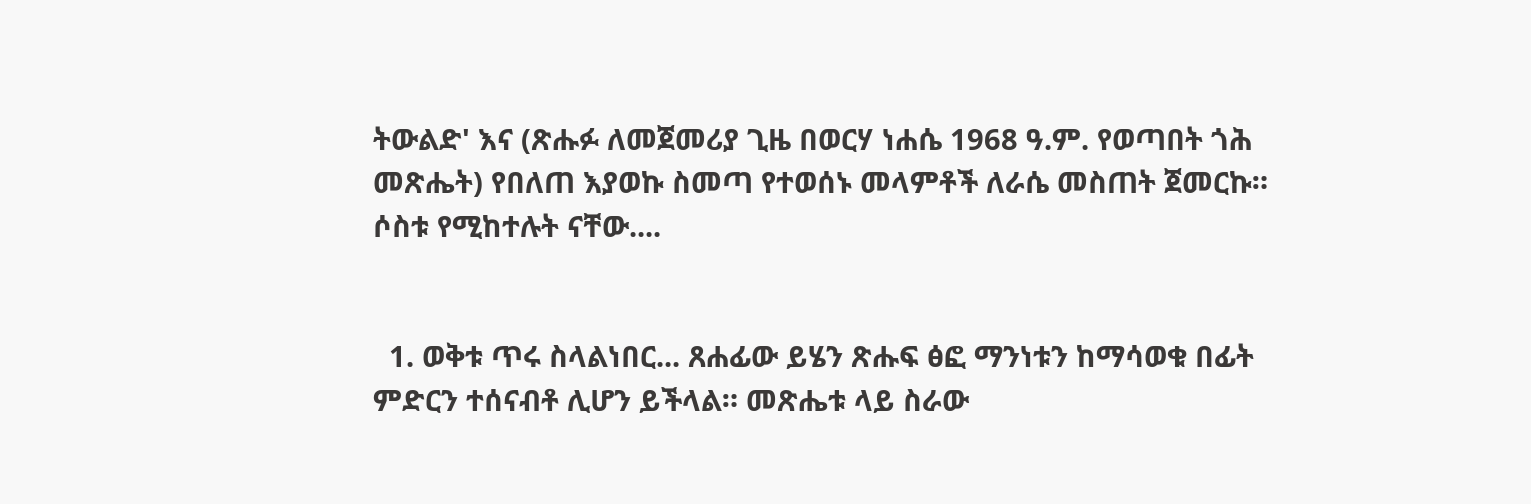ትውልድ' እና (ጽሑፉ ለመጀመሪያ ጊዜ በወርሃ ነሐሴ 1968 ዓ.ም. የወጣበት ጎሕ መጽሔት) የበለጠ እያወኩ ስመጣ የተወሰኑ መላምቶች ለራሴ መስጠት ጀመርኩ። ሶስቱ የሚከተሉት ናቸው....


  1. ወቅቱ ጥሩ ስላልነበር... ጸሐፊው ይሄን ጽሑፍ ፅፎ ማንነቱን ከማሳወቁ በፊት ምድርን ተሰናብቶ ሊሆን ይችላል። መጽሔቱ ላይ ስራው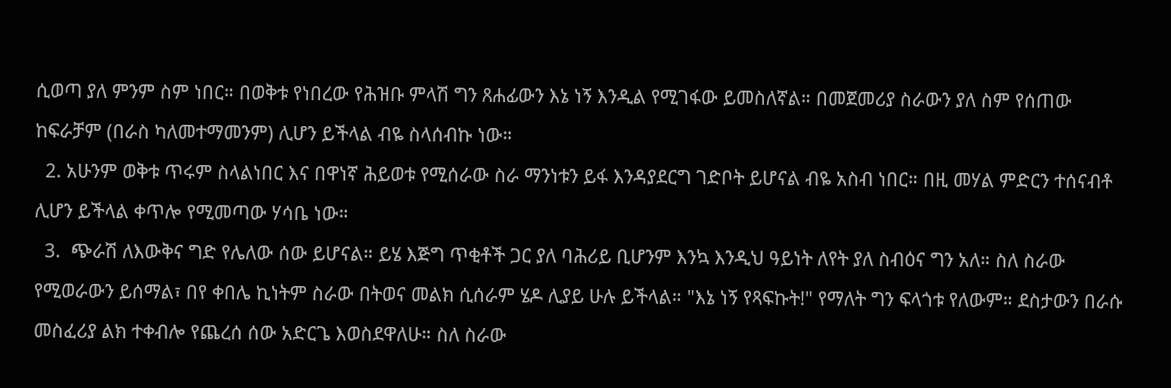ሲወጣ ያለ ምንም ስም ነበር። በወቅቱ የነበረው የሕዝቡ ምላሽ ግን ጸሐፊውን እኔ ነኝ እንዲል የሚገፋው ይመስለኛል። በመጀመሪያ ስራውን ያለ ስም የሰጠው ከፍራቻም (በራስ ካለመተማመንም) ሊሆን ይችላል ብዬ ስላሰብኩ ነው።
  2. አሁንም ወቅቱ ጥሩም ስላልነበር እና በዋነኛ ሕይወቱ የሚሰራው ስራ ማንነቱን ይፋ እንዳያደርግ ገድቦት ይሆናል ብዬ አስብ ነበር። በዚ መሃል ምድርን ተሰናብቶ ሊሆን ይችላል ቀጥሎ የሚመጣው ሃሳቤ ነው።
  3.  ጭራሽ ለእውቅና ግድ የሌለው ሰው ይሆናል። ይሄ እጅግ ጥቂቶች ጋር ያለ ባሕሪይ ቢሆንም እንኳ እንዲህ ዓይነት ለየት ያለ ስብዕና ግን አለ። ስለ ስራው የሚወራውን ይሰማል፣ በየ ቀበሌ ኪነትም ስራው በትወና መልክ ሲሰራም ሄዶ ሊያይ ሁሉ ይችላል። "እኔ ነኝ የጻፍኩት!" የማለት ግን ፍላጎቱ የለውም። ደስታውን በራሱ መስፈሪያ ልክ ተቀብሎ የጨረሰ ሰው አድርጌ እወስደዋለሁ። ስለ ስራው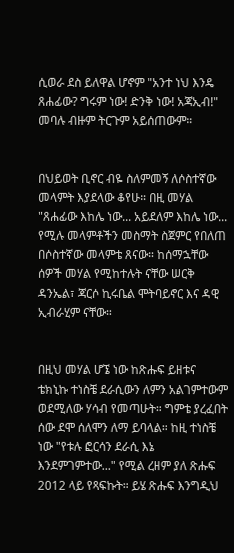ሲወራ ደስ ይለዋል ሆኖም "አንተ ነህ እንዴ ጸሐፊው? ግሩም ነው! ድንቅ ነው! አጃኢብ!" መባሉ ብዙም ትርጉም አይሰጠውም።


በህይወት ቢኖር ብዬ ስለምመኝ ለሶስተኛው መላምት እያደላው ቆየሁ። በዚ መሃል "ጸሐፊው እከሌ ነው... አይደለም እከሌ ነው... የሚሉ መላምቶችን መስማት ስጀምር የበለጠ በሶስተኛው መላምቴ ጸናው። ከሰማኋቸው ሰዎች መሃል የሚከተሉት ናቸው ሠርቅ ዳንኤል፣ ጃርሶ ኪሩቤል ሞትባይኖር እና ዳዊ ኢብራሂም ናቸው።


በዚህ መሃል ሆኜ ነው ከጽሑፍ ይዘቱና ቴክኒኩ ተነስቼ ደራሲውን ለምን አልገምተውም ወደሚለው ሃሳብ የመጣሁት። ግምቴ ያረፈበት ሰው ደሞ ሰለሞን ለማ ይባላል። ከዚ ተነስቼ ነው "የቱሉ ፎርሳን ደራሲ እኔ እንደምገምተው..." የሚል ረዘም ያለ ጽሑፍ 2012 ላይ የጻፍኩት። ይሄ ጽሑፍ እንግዲህ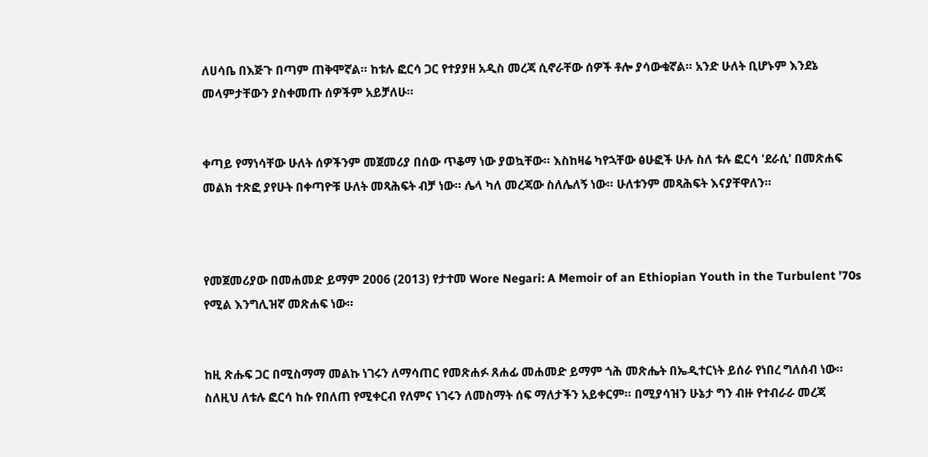ለሀሳቤ በእጅጉ በጣም ጠቅሞኛል። ከቱሉ ፎርሳ ጋር የተያያዘ አዲስ መረጃ ሲኖራቸው ሰዎች ቶሎ ያሳውቁኛል። አንድ ሁለት ቢሆኑም እንደኔ መላምታቸውን ያስቀመጡ ሰዎችም አይቻለሁ።


ቀጣይ የማነሳቸው ሁለት ሰዎችንም መጀመሪያ በሰው ጥቆማ ነው ያወኳቸው። እስከዛሬ ካየኋቸው ፅሁፎች ሁሉ ስለ ቱሉ ፎርሳ 'ደራሲ' በመጽሐፍ መልክ ተጽፎ ያየሁት በቀጣዮቹ ሁለት መጻሕፍት ብቻ ነው። ሌላ ካለ መረጃው ስለሌለኝ ነው። ሁለቱንም መጻሕፍት እናያቸዋለን።



የመጀመሪያው በመሐመድ ይማም 2006 (2013) የታተመ Wore Negari: A Memoir of an Ethiopian Youth in the Turbulent '70s የሚል እንግሊዝኛ መጽሐፍ ነው።


ከዚ ጽሑፍ ጋር በሚስማማ መልኩ ነገሩን ለማሳጠር የመጽሐፉ ጸሐፊ መሐመድ ይማም ጎሕ መጽሔት በኤዲተርነት ይሰራ የነበረ ግለሰብ ነው። ስለዚህ ለቱሉ ፎርሳ ከሱ የበለጠ የሚቀርብ የለምና ነገሩን ለመስማት ሰፍ ማለታችን አይቀርም። በሚያሳዝን ሁኔታ ግን ብዙ የተብራራ መረጃ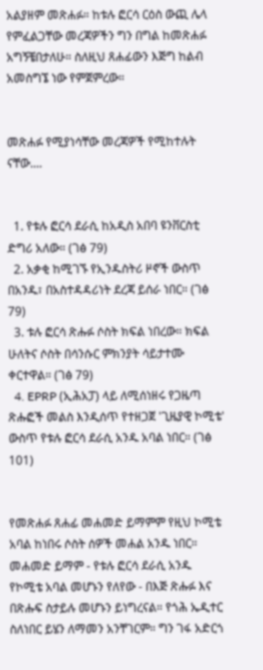አልያዘም መጽሐፉ። ከቱሉ ፎርሳ ርዕስ ውጪ ሌላ የምፈልጋቸው መረጃዎችን ግን በግል ከመጽሐፉ አግኝቼበታለሁ። ስለዚህ ጸሐፊውን እጅግ ከልብ አመስግኜ ነው የምጀምረው።


መጽሐፉ የሚያነሳቸው መረጃዎች የሚከተሉት ናቸው....


  1. የቱሉ ፎርሳ ደራሲ ከአዲስ አበባ ዩንቨርስቲ ድግሪ አለው። (ገፅ 79)
  2. አቃቂ ከሚገኙ የኢንዱስትሪ ዞኖች ውስጥ በአንዱ፣ በአስተዳዳሪነት ደረጃ ይሰራ ነበር። (ገፅ 79)
  3. ቱሉ ፎርሳ ጽሑፉ ሶስት ክፍል ነበረው። ክፍል ሁለትና ሶስት በሳንሱር ምክንያት ሳይታተሙ ቀርተዋል። (ገፅ 79)
  4. EPRP (ኢሕአፓ) ላይ ለሚሰነዘሩ የጋዜጣ ጽሑፎች መልስ እንዲሰጥ የተዘጋጀ 'ጊዜያዊ ኮሚቴ' ውስጥ የቱሉ ፎርሳ ደራሲ አንዱ አባል ነበር። (ገፅ 101)


የመጽሐፉ ጸሐፊ መሐመድ ይማምም የዚህ ኮሚቴ አባል ከነበሩ ሶስት ሰዎች መሐል አንዱ ነበር። መሐመድ ይማም - የቱሉ ፎርሳ ደራሲ አንዱ የኮሚቴ አባል መሆኑን የለየው - በእጅ ጽሑፉ እና በጽሑፍ ስታይሉ መሆኑን ይነግረናል። የጎሕ ኤዲተር ስለነበር ይሄን ለማመን አንቸገርም። ግን ገፋ አድርጎ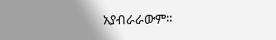አያብራራውም።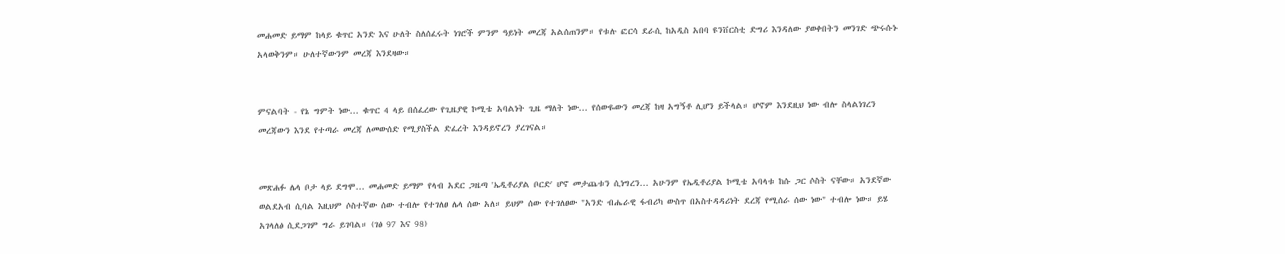መሐመድ ይማም ከላይ ቁጥር አንድ እና ሁለት ስለሰፈሩት ነገሮች ምንም ዓይነት መረጃ አልሰጠንም። የቱሉ ፎርሳ ደራሲ ከአዲስ አበባ ዩንቨርስቲ ድግሪ እንዳለው ያወቀበትን መንገድ ጭሩሱኑ አላወቅንም። ሁለተኛውንም መረጃ እንደዛው።


ምናልባት - የኔ ግምት ነው... ቁጥር 4 ላይ በሰፈረው የጊዜያዊ ኮሚቴ አባልነት ጊዜ ማለት ነው... የሰውዬውን መረጃ ከዛ አግኝቶ ሊሆን ይችላል። ሆኖም እንደዚህ ነው ብሎ ስላልነገረን መረጃውን እንደ የተጣራ መረጃ ለመውሰድ የሚያስችል ድፈረት እንዳይኖረን ያረገናል።


መጽሐፉ ሌላ ቦታ ላይ ደግሞ... መሐመድ ይማም የላብ አደር ጋዜጣ 'ኤዲቶሪያል ቦርድ' ሆኖ መታጨቱን ሲነግረን... አሁንም የኤዲቶሪያል ኮሚቴ አባላቱ ከሱ ጋር ሶስት ናቸው። አንደኛው ወልደአብ ሲባል እዚህም ሶስተኛው ሰው ተብሎ የተገለፀ ሌላ ሰው አለ። ይህም ሰው የተገለፀው "አንድ ብሔራዊ ፋብሪካ ውስጥ በአስተዳዳሪነት ደረጃ የሚሰራ ሰው ነው" ተብሎ ነው። ይሄ አገላለፅ ሲደጋገም ግራ ይገባል። (ገፅ 97 እና 98)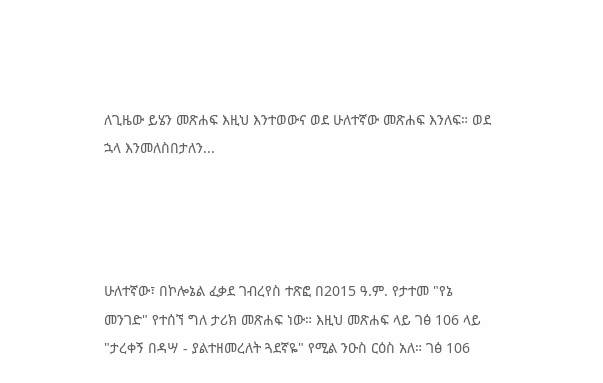ለጊዜው ይሄን መጽሐፍ እዚህ እንተወውና ወደ ሁለተኛው መጽሐፍ እንለፍ። ወደ ኋላ እንመለስበታለን...




ሁለተኛው፣ በኮሎኔል ፈቃደ ገብረየስ ተጽፎ በ2015 ዓ.ም. የታተመ "የኔ መንገድ" የተሰኘ ግለ ታሪክ መጽሐፍ ነው። እዚህ መጽሐፍ ላይ ገፅ 106 ላይ "ታረቀኝ በዳሣ - ያልተዘመረለት ጓደኛዬ" የሚል ንዑስ ርዕስ አለ። ገፅ 106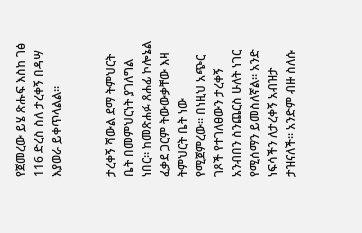የጀመረው ይሄ ጽሑፍ እስከ ገፅ 116 ድረስ ስለ ታረቀኝ በዳሣ እያወራ ይቀጥላልል።


ታረቀኝ ሻውል ደማ ትምህርት ቤት በመምህርነት ያገለግል ነበር። ከመጽሐፉ ጸሐፊ ኮሎኔል ፈቃደ ጋርም ትውውቃቸው እዛ ትምህርት ቤት ነው የሚጀምረው። በነዚህ አጭር ገጾች የተገለፀውን ታረቀኝ አንብበን ስንጨርስ ሁለት ነገር የሚሰማን ይመስለኛል። አንድ ነፍሳችን ለታረቀኝ አብዝታ ታዝናለች። አንድም ብዙ ስለሱ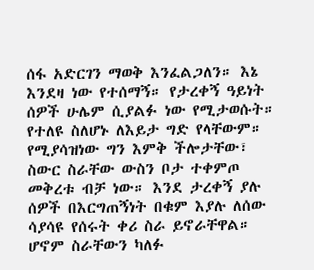ሰፋ አድርገን ማወቅ እንፈልጋለን። እኔ እንደዛ ነው የተሰማኝ። የታረቀኝ ዓይነት ሰዎች ሁሌም ሲያልፉ ነው የሚታወሱት። የተለዩ ስለሆኑ ለእይታ ግድ የላቸውም። የሚያሳዝነው ግን እምቅ ችሎታቸው፣ ስውር ስራቸው ውስን ቦታ ተቀምጦ መቅረቱ ብቻ ነው። እንደ ታረቀኝ ያሉ ሰዎች በእርግጠኝነት በቁም እያሉ ለሰው ሳያሳዩ የሰሩት ቀሪ ስራ ይኖራቸዋል። ሆኖም ስራቸውን ካለፉ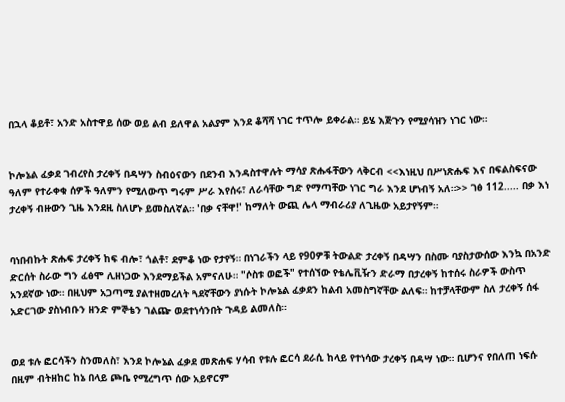በኋላ ቆይቶ፣ አንድ አስተዋይ ሰው ወይ ልብ ይለዋል አልያም እንደ ቆሻሻ ነገር ተጥሎ ይቀራል። ይሄ እጅጉን የሚያሳዝን ነገር ነው።


ኮሎኔል ፈቃደ ገብረየስ ታረቀኝ በዳሣን ስብዕናውን በደንብ እንዳስተዋሉት ማሳያ ጽሑፋቸውን ላቅርብ <<እነዚህ በሥነጽሑፍ እና በፍልስፍናው ዓለም የተራቀቁ ሰዎች ዓለምን የሚለውጥ ግሩም ሥራ እየሰሩ፣ ለራሳቸው ግድ የማጣቸው ነገር ግራ እንደ ሆነብኝ አለ።>> ገፅ 112..... በቃ እነ ታረቀኝ ብዙውን ጊዜ እንደዚ ስለሆኑ ይመስለኛል። 'በቃ ናቸዋ!' ከማለት ውጪ ሌላ ማብራሪያ ለጊዜው አይታየኝም።


ባነበብኩት ጽሑፍ ታረቀኝ ከፍ ብሎ፣ ጎልቶ፣ ደምቆ ነው የታየኝ። በነገራችን ላይ የ90ዎቹ ትውልድ ታረቀኝ በዳሣን በስሙ ባያስታውሰው እንኳ በአንድ ድርሰት ስራው ግን ፈፅሞ ሊዘነጋው እንደማይችል አምናለሁ። "ሶስቱ ወፎች" የተሰኘው የቴሌቪዥን ድራማ በታረቀኝ ከተሰሩ ስራዎች ውስጥ አንደኛው ነው። በዚህም አጋጣሚ ያልተዘመረለት ጓደኛቸውን ያነሱት ኮሎኔል ፈቃደን ከልብ አመስግኛቸው ልለፍ። ከተቻላቸውም ስለ ታረቀኝ ሰፋ አድርገው ያስነብቡን ዘንድ ምኞቴን ገልጬ ወደተነሳንበት ጉዳይ ልመለስ።


ወደ ቱሉ ፎርሳችን ስንመለስ፣ እንደ ኮሎኔል ፈቃደ መጽሐፍ ሃሳብ የቱሉ ፎርሳ ደራሲ ከላይ የተነሳው ታረቀኝ በዳሣ ነው። ቢሆንና የበለጠ ነፍሱ በዚም ብትዘከር ከኔ በላይ ጮቤ የሚረግጥ ሰው አይኖርም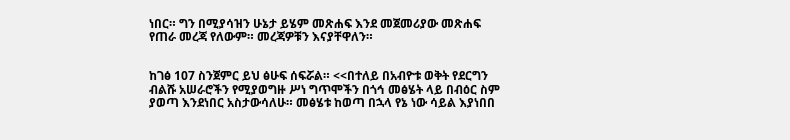ነበር። ግን በሚያሳዝን ሁኔታ ይሄም መጽሐፍ እንደ መጀመሪያው መጽሐፍ የጠራ መረጃ የለውም። መረጃዎቹን እናያቸዋለን።


ከገፅ 107 ስንጀምር ይህ ፅሁፍ ሰፍሯል። <<በተለይ በአብዮቱ ወቅት የደርግን ብልሹ አሠራሮችን የሚያወግዙ ሥነ ግጥሞችን በጎኅ መፅሄት ላይ በብዕር ስም ያወጣ እንደነበር አስታውሳለሁ። መፅሄቱ ከወጣ በኋላ የኔ ነው ሳይል እያነበበ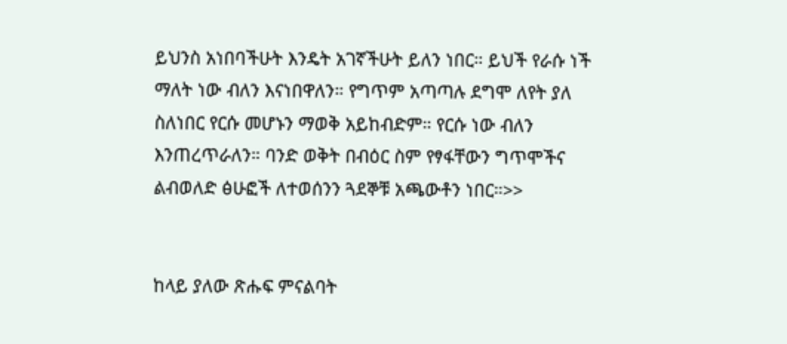ይህንስ አነበባችሁት እንዴት አገኛችሁት ይለን ነበር። ይህች የራሱ ነች ማለት ነው ብለን እናነበዋለን። የግጥም አጣጣሉ ደግሞ ለየት ያለ ስለነበር የርሱ መሆኑን ማወቅ አይከብድም። የርሱ ነው ብለን እንጠረጥራለን። ባንድ ወቅት በብዕር ስም የፃፋቸውን ግጥሞችና ልብወለድ ፅሁፎች ለተወሰንን ጓደኞቹ አጫውቶን ነበር።>>


ከላይ ያለው ጽሑፍ ምናልባት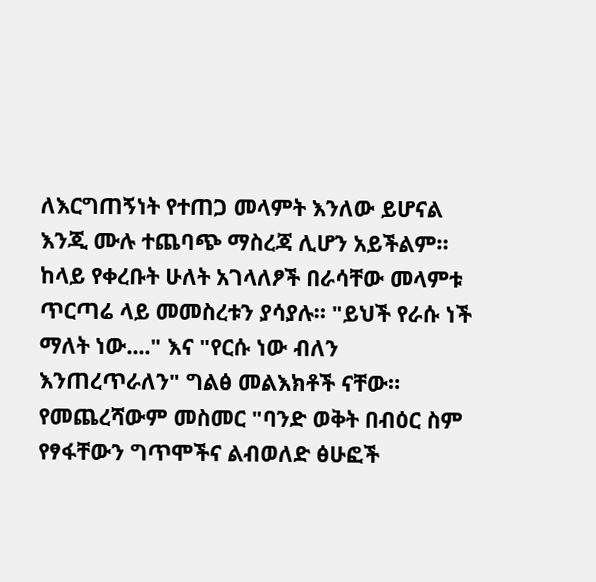ለእርግጠኝነት የተጠጋ መላምት እንለው ይሆናል እንጂ ሙሉ ተጨባጭ ማስረጃ ሊሆን አይችልም። ከላይ የቀረቡት ሁለት አገላለፆች በራሳቸው መላምቱ ጥርጣሬ ላይ መመስረቱን ያሳያሉ። "ይህች የራሱ ነች ማለት ነው...." እና "የርሱ ነው ብለን እንጠረጥራለን" ግልፅ መልእክቶች ናቸው። የመጨረሻውም መስመር "ባንድ ወቅት በብዕር ስም የፃፋቸውን ግጥሞችና ልብወለድ ፅሁፎች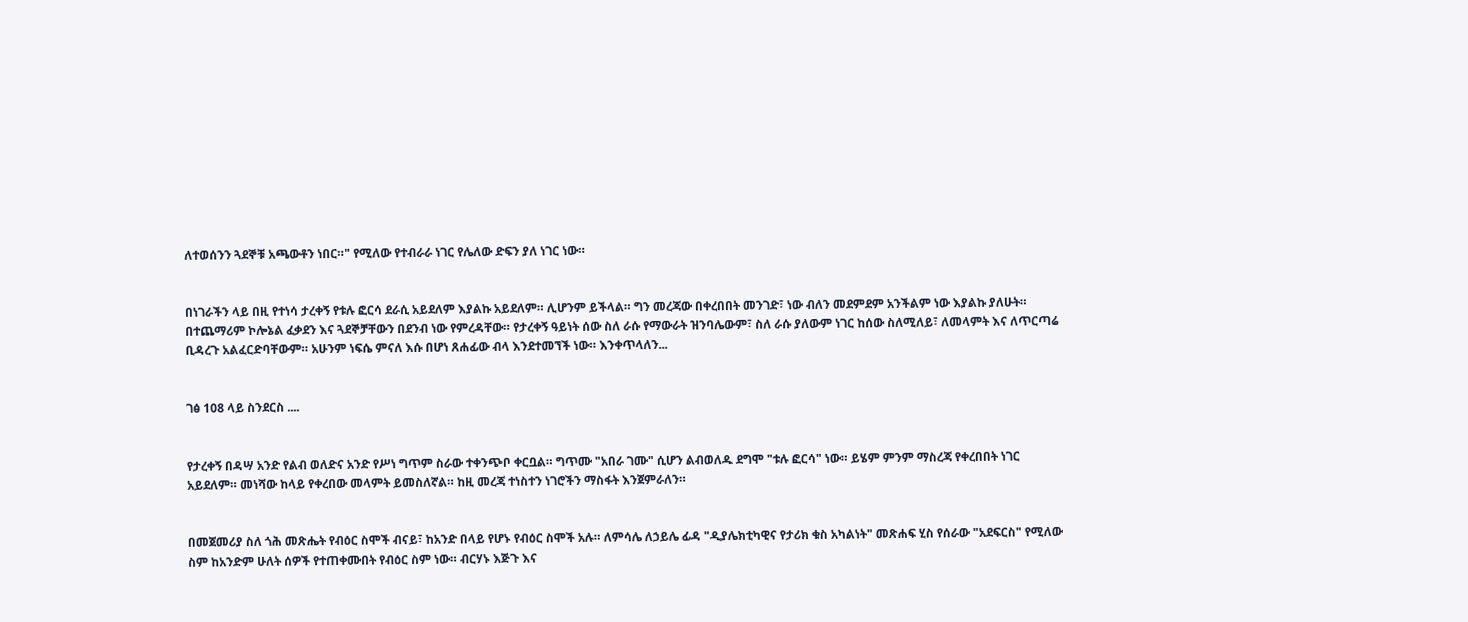ለተወሰንን ጓደኞቹ አጫውቶን ነበር።" የሚለው የተብራራ ነገር የሌለው ድፍን ያለ ነገር ነው።


በነገራችን ላይ በዚ የተነሳ ታረቀኝ የቱሉ ፎርሳ ደራሲ አይደለም እያልኩ አይደለም። ሊሆንም ይችላል። ግን መረጃው በቀረበበት መንገድ፣ ነው ብለን መደምደም አንችልም ነው እያልኩ ያለሁት። በተጨማሪም ኮሎኔል ፈቃደን እና ጓደኞቻቸውን በደንብ ነው የምረዳቸው። የታረቀኝ ዓይነት ሰው ስለ ራሱ የማውራት ዝንባሌውም፣ ስለ ራሱ ያለውም ነገር ከሰው ስለሚለይ፣ ለመላምት እና ለጥርጣሬ ቢዳረጉ አልፈርድባቸውም። አሁንም ነፍሴ ምናለ እሱ በሆነ ጸሐፊው ብላ እንደተመኘች ነው። እንቀጥላለን...


ገፅ 108 ላይ ስንደርስ ....


የታረቀኝ በዳሣ አንድ የልብ ወለድና አንድ የሥነ ግጥም ስራው ተቀንጭቦ ቀርቧል። ግጥሙ "አበራ ገሙ" ሲሆን ልብወለዱ ደግሞ "ቱሉ ፎርሳ" ነው። ይሄም ምንም ማስረጃ የቀረበበት ነገር አይደለም። መነሻው ከላይ የቀረበው መላምት ይመስለኛል። ከዚ መረጃ ተነስተን ነገሮችን ማስፋት እንጀምራለን።


በመጀመሪያ ስለ ጎሕ መጽሔት የብዕር ስሞች ብናይ፣ ከአንድ በላይ የሆኑ የብዕር ስሞች አሉ። ለምሳሌ ለኃይሌ ፊዳ "ዲያሌክቲካዊና የታሪክ ቁስ አካልነት" መጽሐፍ ሂስ የሰራው "አደፍርስ" የሚለው ስም ከአንድም ሁለት ሰዎች የተጠቀሙበት የብዕር ስም ነው። ብርሃኑ እጅጉ እና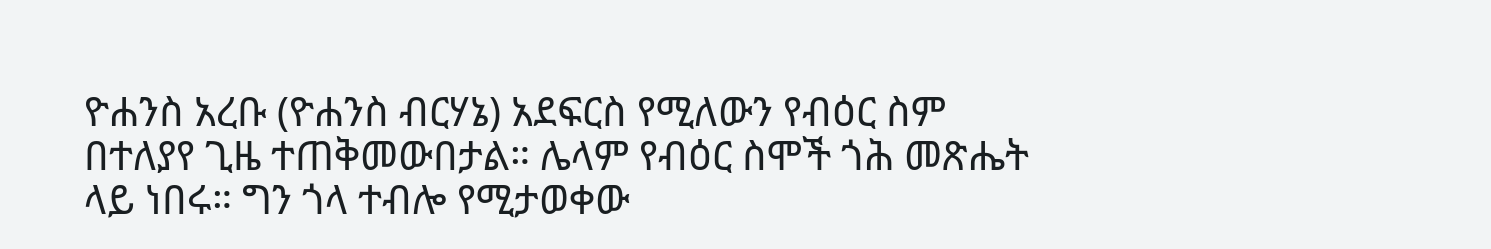ዮሐንስ አረቡ (ዮሐንስ ብርሃኔ) አደፍርስ የሚለውን የብዕር ስም በተለያየ ጊዜ ተጠቅመውበታል። ሌላም የብዕር ስሞች ጎሕ መጽሔት ላይ ነበሩ። ግን ጎላ ተብሎ የሚታወቀው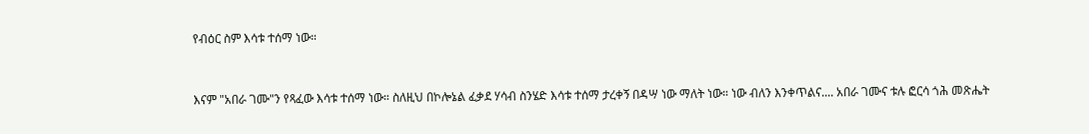የብዕር ስም እሳቱ ተሰማ ነው።


እናም "አበራ ገሙ"ን የጻፈው እሳቱ ተሰማ ነው። ስለዚህ በኮሎኔል ፈቃደ ሃሳብ ስንሄድ እሳቱ ተሰማ ታረቀኝ በዳሣ ነው ማለት ነው። ነው ብለን እንቀጥልና.... አበራ ገሙና ቱሉ ፎርሳ ጎሕ መጽሔት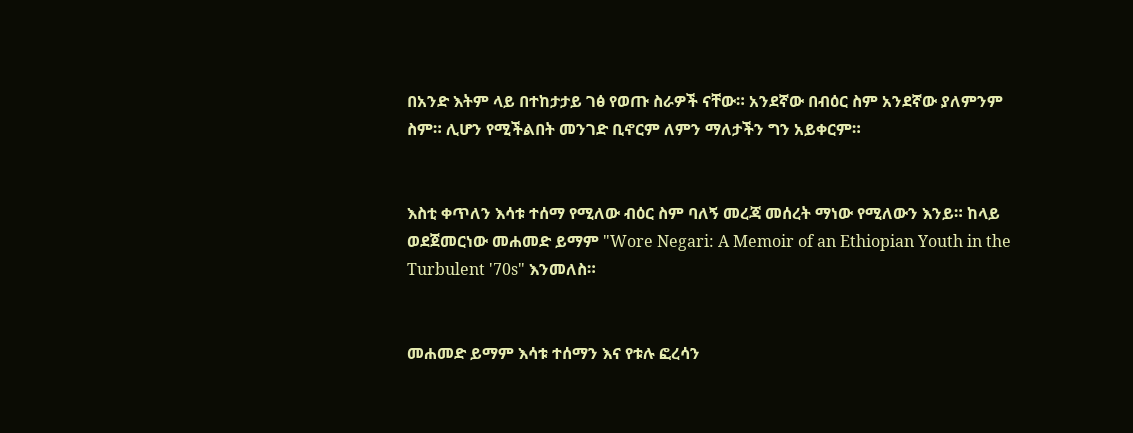በአንድ እትም ላይ በተከታታይ ገፅ የወጡ ስራዎች ናቸው። አንደኛው በብዕር ስም አንደኛው ያለምንም ስም። ሊሆን የሚችልበት መንገድ ቢኖርም ለምን ማለታችን ግን አይቀርም።


እስቲ ቀጥለን እሳቱ ተሰማ የሚለው ብዕር ስም ባለኝ መረጃ መሰረት ማነው የሚለውን እንይ። ከላይ ወደጀመርነው መሐመድ ይማም "Wore Negari: A Memoir of an Ethiopian Youth in the Turbulent '70s" እንመለስ።


መሐመድ ይማም እሳቱ ተሰማን እና የቱሉ ፎረሳን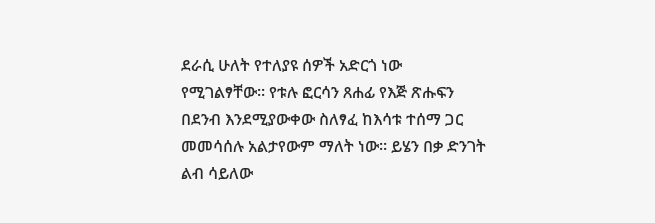ደራሲ ሁለት የተለያዩ ሰዎች አድርጎ ነው የሚገልፃቸው። የቱሉ ፎርሳን ጸሐፊ የእጅ ጽሑፍን በደንብ እንደሚያውቀው ስለፃፈ ከእሳቱ ተሰማ ጋር መመሳሰሉ አልታየውም ማለት ነው። ይሄን በቃ ድንገት ልብ ሳይለው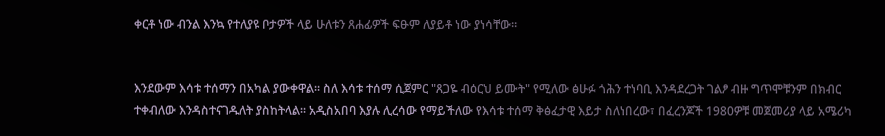ቀርቶ ነው ብንል እንኳ የተለያዩ ቦታዎች ላይ ሁለቱን ጸሐፊዎች ፍፁም ለያይቶ ነው ያነሳቸው።


እንደውም እሳቱ ተሰማን በአካል ያውቀዋል። ስለ እሳቱ ተሰማ ሲጀምር "ጸጋዬ ብዕርህ ይሙት" የሚለው ፅሁፉ ጎሕን ተነባቢ እንዳደረጋት ገልፆ ብዙ ግጥሞቹንም በክብር ተቀብለው እንዳስተናገዱለት ያስከትላል። አዲስአበባ እያሉ ሊረሳው የማይችለው የእሳቱ ተሰማ ቅፅፈታዊ እይታ ስለነበረው፣ በፈረንጆች 1980ዎቹ መጀመሪያ ላይ አሜሪካ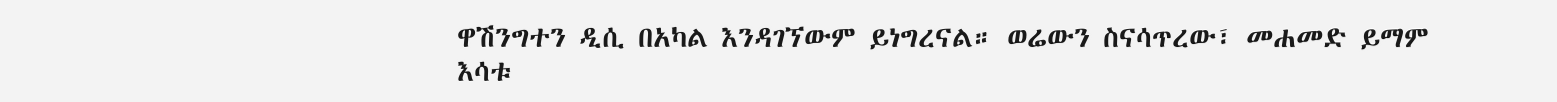ዋሽንግተን ዲሲ በአካል እንዳገኘውም ይነግረናል። ወሬውን ስናሳጥረው፣ መሐመድ ይማም እሳቱ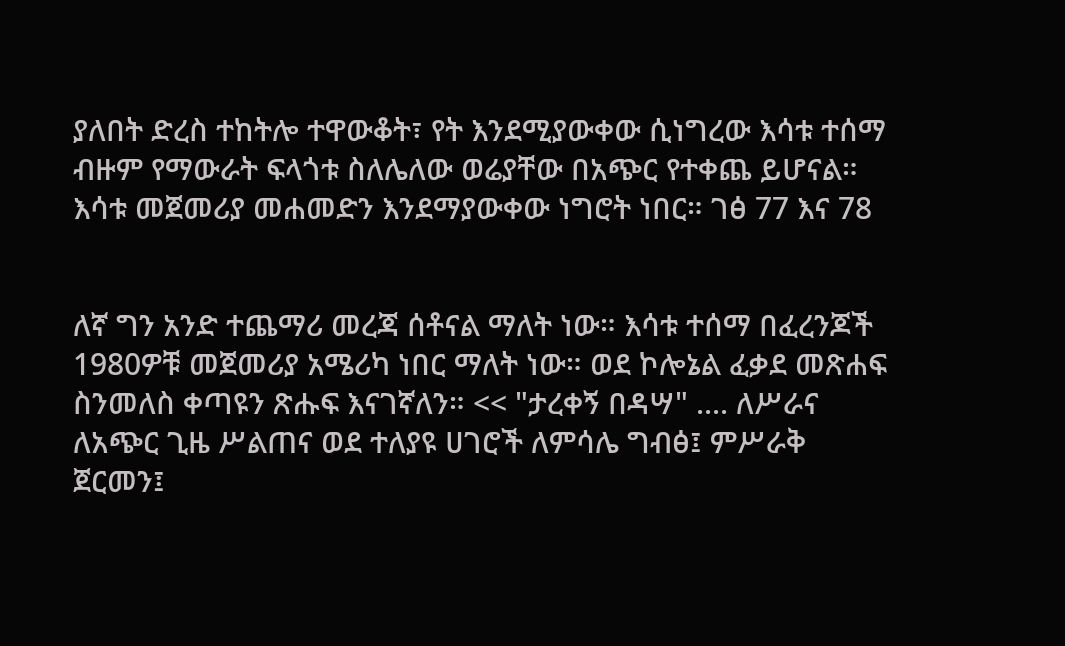ያለበት ድረስ ተከትሎ ተዋውቆት፣ የት እንደሚያውቀው ሲነግረው እሳቱ ተሰማ ብዙም የማውራት ፍላጎቱ ስለሌለው ወሬያቸው በአጭር የተቀጨ ይሆናል። እሳቱ መጀመሪያ መሐመድን እንደማያውቀው ነግሮት ነበር። ገፅ 77 እና 78


ለኛ ግን አንድ ተጨማሪ መረጃ ሰቶናል ማለት ነው። እሳቱ ተሰማ በፈረንጆች 1980ዎቹ መጀመሪያ አሜሪካ ነበር ማለት ነው። ወደ ኮሎኔል ፈቃደ መጽሐፍ ስንመለስ ቀጣዩን ጽሑፍ እናገኛለን። << "ታረቀኝ በዳሣ" .... ለሥራና ለአጭር ጊዜ ሥልጠና ወደ ተለያዩ ሀገሮች ለምሳሌ ግብፅ፤ ምሥራቅ ጀርመን፤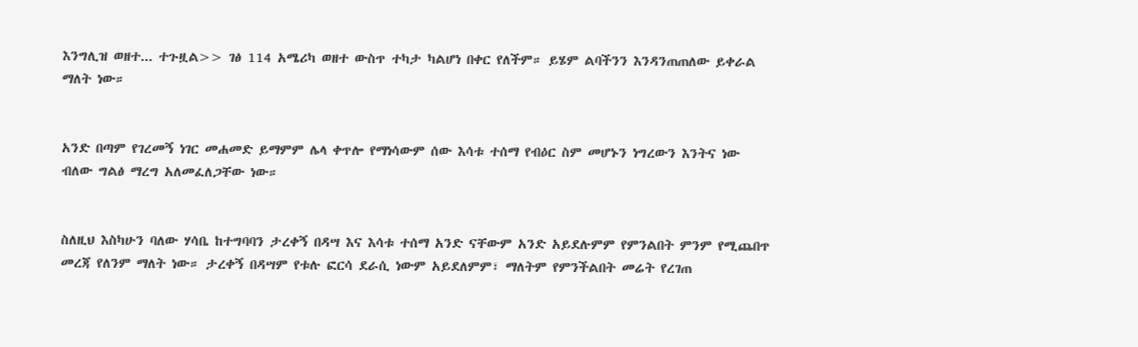እንግሊዝ ወዘተ... ተጉዟል>> ገፅ 114 አሜሪካ ወዘተ ውስጥ ተካታ ካልሆነ በቀር የለችም። ይሄም ልባችንን እንዳንጠጠለው ይቀራል ማለት ነው።


አንድ በጣም የገረመኝ ነገር መሐመድ ይማምም ሌላ ቀጥሎ የማነሳውም ሰው እሳቱ ተሰማ የብዕር ስም መሆኑን ነግረውን እንትና ነው ብለው ግልፅ ማረግ አለመፈለጋቸው ነው።


ስለዚህ እስካሁን ባለው ሃሳቤ ከተግባባን ታረቀኝ በዳሣ እና እሳቱ ተሰማ አንድ ናቸውም አንድ አይደሉምም የምንልበት ምንም የሚጨበጥ መረጃ የለንም ማለት ነው። ታረቀኝ በዳሣም የቱሉ ፎርሳ ደራሲ ነውም አይደለምም፣ ማለትም የምንችልበት መሬት የረገጠ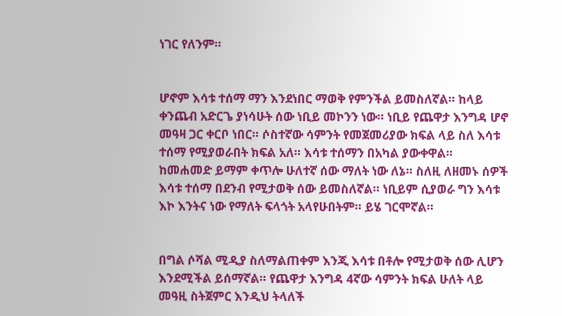ነገር የለንም።


ሆኖም እሳቱ ተሰማ ማን እንደነበር ማወቅ የምንችል ይመስለኛል። ከላይ ቀንጨብ አድርጌ ያነሳሁት ሰው ነቢይ መኮንን ነው። ነቢይ የጨዋታ እንግዳ ሆኖ መዓዛ ጋር ቀርቦ ነበር። ሶስተኛው ሳምንት የመጀመሪያው ክፍል ላይ ስለ እሳቱ ተሰማ የሚያወራበት ክፍል አለ። እሳቱ ተሰማን በአካል ያውቀዋል። ከመሐመድ ይማም ቀጥሎ ሁለተኛ ሰው ማለት ነው ለኔ። ስለዚ ለዘመኑ ሰዎች እሳቱ ተሰማ በደንብ የሚታወቅ ሰው ይመስለኛል። ነቢይም ሲያወራ ግን እሳቱ እኮ እንትና ነው የማለት ፍላጎት አላየሁበትም። ይሄ ገርሞኛል።


በግል ሶሻል ሚዲያ ስለማልጠቀም እንጂ እሳቱ በቶሎ የሚታወቅ ሰው ሊሆን እንደሚችል ይሰማኛል። የጨዋታ እንግዳ 4ኛው ሳምንት ክፍል ሁለት ላይ መዓዚ ስትጀምር እንዲህ ትላለች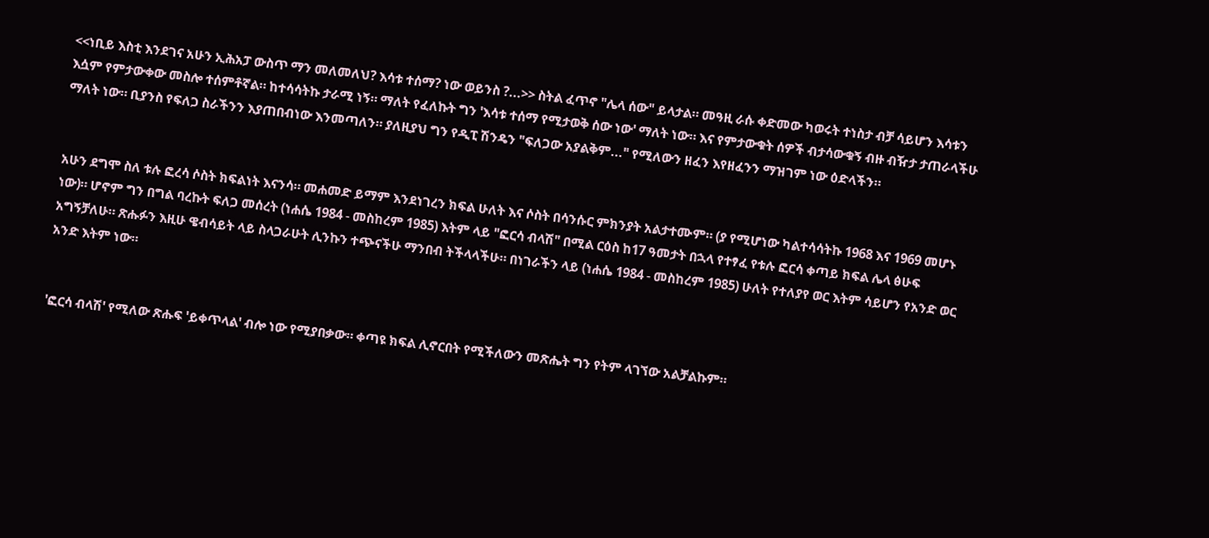<<ነቢይ እስቲ እንደገና አሁን ኢሕአፓ ውስጥ ማን መለመለህ? እሳቱ ተሰማ? ነው ወይንስ ?...>> ስትል ፈጥኖ "ሌላ ሰው" ይላታል። መዓዚ ራሱ ቀድመው ካወሩት ተነስታ ብቻ ሳይሆን እሳቱን እሷም የምታውቀው መስሎ ተሰምቶኛል። ከተሳሳትኩ ታራሚ ነኝ። ማለት የፈለኩት ግን 'እሳቱ ተሰማ የሚታወቅ ሰው ነው' ማለት ነው። እና የምታውቁት ሰዎች ብታሳውቁኝ ብዙ ብዥታ ታጠራላችሁ ማለት ነው። ቢያንስ የፍለጋ ስራችንን እያጠበብነው እንመጣለን። ያለዚያህ ግን የዲፒ ሽንዴን "ፍለጋው አያልቅም..." የሚለውን ዘፈን እየዘፈንን ማዝገም ነው ዕድላችን።


አሁን ደግሞ ስለ ቱሉ ፎረሳ ሶስት ክፍልነት እናንሳ። መሐመድ ይማም እንደነገረን ክፍል ሁለት እና ሶስት በሳንሱር ምክንያት አልታተሙም። (ያ የሚሆነው ካልተሳሳትኩ 1968 እና 1969 መሆኑ ነው)። ሆኖም ግን በግል ባረኩት ፍለጋ መሰረት (ነሐሴ 1984 - መስከረም 1985) እትም ላይ "ፎርሳ ብላሽ" በሚል ርዕስ ከ17 ዓመታት በኋላ የተፃፈ የቱሉ ፎርሳ ቀጣይ ክፍል ሌላ ፅሁፍ አግኝቻለሁ። ጽሑፉን እዚሁ ዌብሳይት ላይ ስላጋራሁት ሊንኩን ተጭናችሁ ማንበብ ትችላላችሁ። በነገራችን ላይ (ነሐሴ 1984 - መስከረም 1985) ሁለት የተለያየ ወር እትም ሳይሆን የአንድ ወር አንድ እትም ነው።


'ፎርሳ ብላሽ' የሚለው ጽሑፍ 'ይቀጥላል' ብሎ ነው የሚያበቃው። ቀጣዩ ክፍል ሊኖርበት የሚችለውን መጽሔት ግን የትም ላገኘው አልቻልኩም።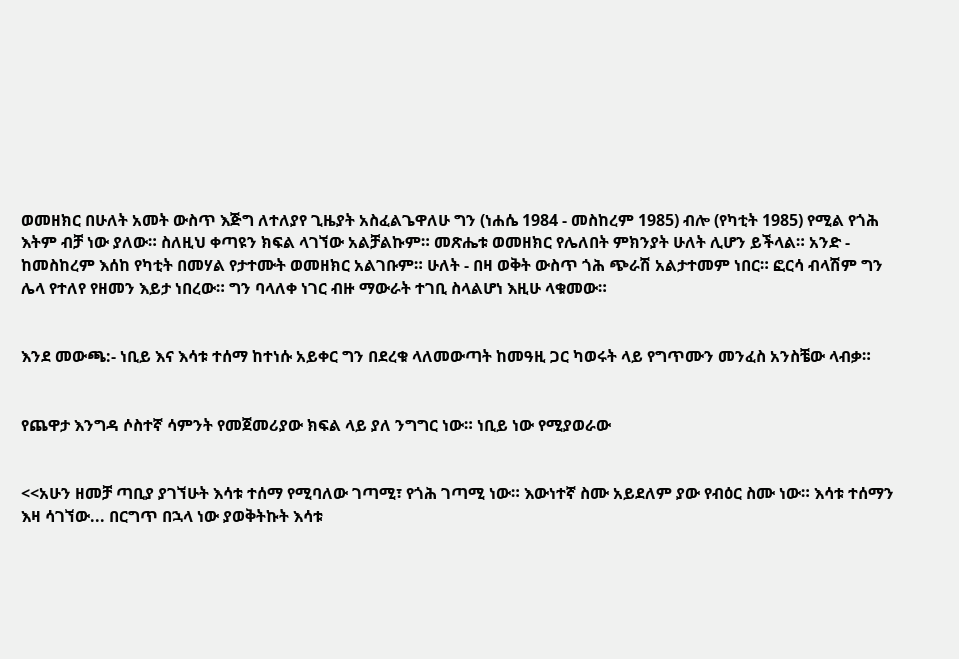ወመዘክር በሁለት አመት ውስጥ እጅግ ለተለያየ ጊዜያት አስፈልጌዋለሁ ግን (ነሐሴ 1984 - መስከረም 1985) ብሎ (የካቲት 1985) የሚል የጎሕ እትም ብቻ ነው ያለው። ስለዚህ ቀጣዩን ክፍል ላገኘው አልቻልኩም። መጽሔቱ ወመዘክር የሌለበት ምክንያት ሁለት ሊሆን ይችላል። አንድ - ከመስከረም እሰከ የካቲት በመሃል የታተሙት ወመዘክር አልገቡም። ሁለት - በዛ ወቅት ውስጥ ጎሕ ጭራሽ አልታተመም ነበር። ፎርሳ ብላሽም ግን ሌላ የተለየ የዘመን እይታ ነበረው። ግን ባላለቀ ነገር ብዙ ማውራት ተገቢ ስላልሆነ እዚሁ ላቁመው።


እንደ መውጫ:- ነቢይ እና እሳቱ ተሰማ ከተነሱ አይቀር ግን በደረቁ ላለመውጣት ከመዓዚ ጋር ካወሩት ላይ የግጥሙን መንፈስ አንስቼው ላብቃ።


የጨዋታ እንግዳ ሶስተኛ ሳምንት የመጀመሪያው ክፍል ላይ ያለ ንግግር ነው። ነቢይ ነው የሚያወራው


<<አሁን ዘመቻ ጣቢያ ያገኘሁት እሳቱ ተሰማ የሚባለው ገጣሚ፣ የጎሕ ገጣሚ ነው። እውነተኛ ስሙ አይደለም ያው የብዕር ስሙ ነው። እሳቱ ተሰማን እዛ ሳገኘው... በርግጥ በኋላ ነው ያወቅትኩት እሳቱ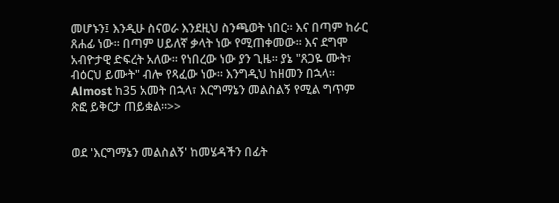መሆኑን፤ እንዲሁ ስናወራ እንደዚህ ስንጫወት ነበር። እና በጣም ከራር ጸሐፊ ነው። በጣም ሀይለኛ ቃላት ነው የሚጠቀመው። እና ደግሞ አብዮታዊ ድፍረት አለው። የነበረው ነው ያን ጊዜ። ያኔ "ጸጋዬ ሙት፣ ብዕርህ ይሙት" ብሎ የጻፈው ነው። እንግዲህ ከዘመን በኋላ። Almost ከ35 አመት በኋላ፣ እርግማኔን መልስልኝ የሚል ግጥም ጽፎ ይቅርታ ጠይቋል።>>


ወደ 'እርግማኔን መልስልኝ' ከመሄዳችን በፊት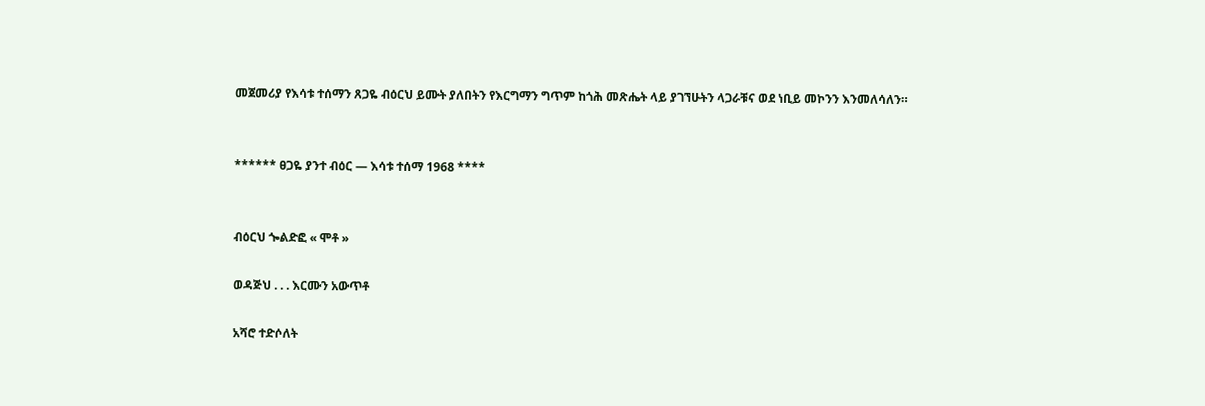መጀመሪያ የእሳቱ ተሰማን ጸጋዬ ብዕርህ ይሙት ያለበትን የእርግማን ግጥም ከጎሕ መጽሔት ላይ ያገኘሁትን ላጋራቹና ወደ ነቢይ መኮንን እንመለሳለን።


****** ፀጋዬ ያንተ ብዕር — እሳቱ ተሰማ 1968 ****


ብዕርህ ጐልድፎ « ሞቶ »

ወዳጅህ . . . እርሙን አውጥቶ

አሻሮ ተድሶለት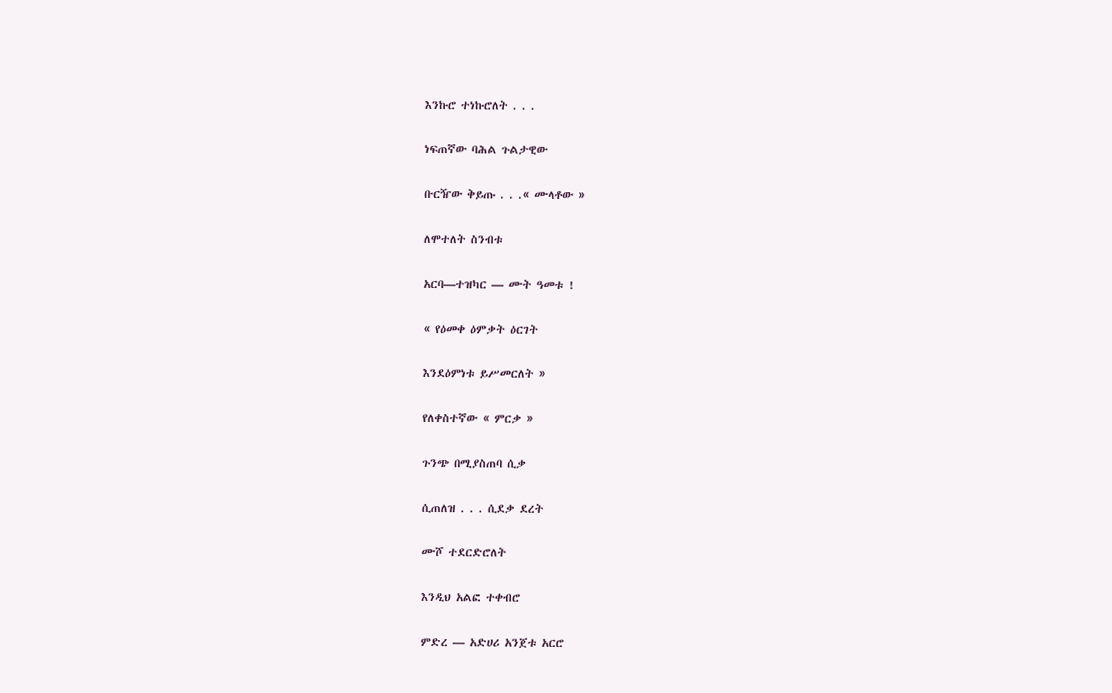እንኩሮ ተነኩሮለት . . .

ነፍጠኛው ባሕል ጉልታዊው

ቡርዥው ቅይጡ . . .« ሙላቶው »

ለሞተለት ስንብቱ

አርባ—ተዝካር — ሙት ዓመቱ !

« የዕመቀ ዕምቃት ዕርገት

እንደዕምነቱ ይሥመርለት »

የለቀስተኛው « ምርቃ »

ጉንጭ በሚያስጠባ ሲቃ

ሲጠለዝ . . . ሲደቃ ደረት

ሙሾ ተደርድሮለት

እንዲህ አልፎ ተቀብሮ

ምድረ — አድሀሪ አንጀቱ አርሮ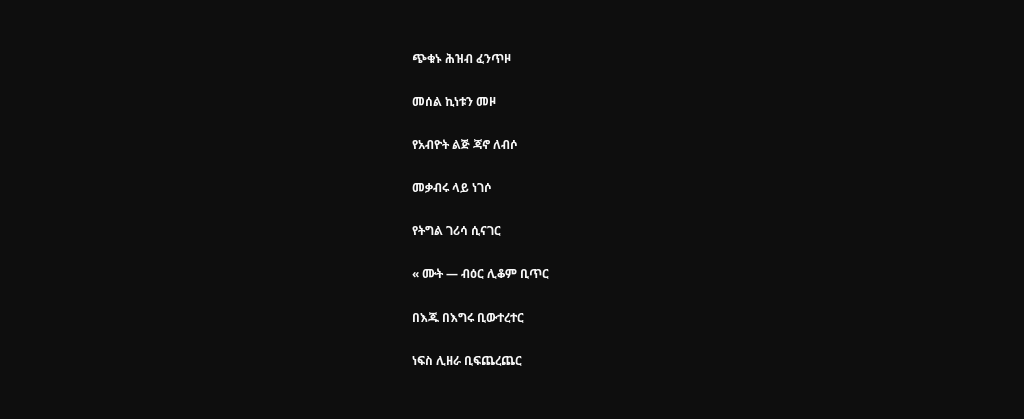ጭቁኑ ሕዝብ ፈንጥዞ

መሰል ኪነቱን መዞ

የአብዮት ልጅ ጃኖ ለብሶ

መቃብሩ ላይ ነገሶ

የትግል ገሪሳ ሲናገር

« ሙት — ብዕር ሊቆም ቢጥር

በእጁ በእግሩ ቢውተረተር

ነፍስ ሊዘራ ቢፍጨረጨር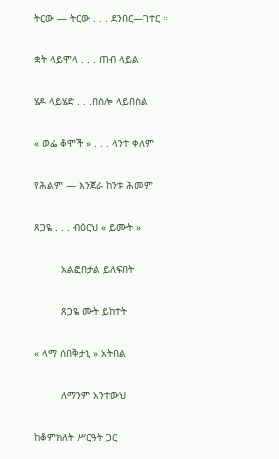ትርው — ትርው . . . ደንበር—ገተር ።

ቋት ላይሞላ . . . ጠብ ላይል

ሄዶ ላይሄድ . . .በስሎ ላይበስል

« ወፌ ቆሞች » . . . ላንተ ቀለም

የሕልም — እንጀራ ከንቱ ሕመም

ጸጋዬ . . . ብዕርህ « ይሙት »

         አልፎበታል ይለፍበት

         ጸጋዬ ሙት ይከተት

« ላማ ሰበቅታኒ » አትበል

         ለማንም አንተውህ

ከቆምክለት ሥርዓት ጋር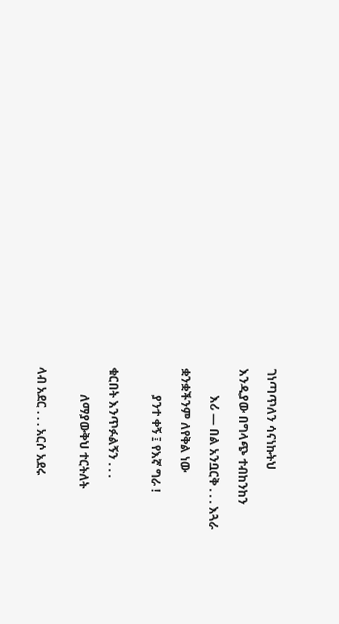ገነጣጥለን ሳናነኩትህ

እንዲያው በግላጭ ተብከንከን

         እሪ — በል አንቧርቅ . . . እጓራ

ቋንቋችንም ለየቅል ነው

         ያንተ ቀኝ ፤ የእኛ ግራ !


ቁርበት እንጥፉልኝን . . .

         ለማያውቅህ ተርትለት


ላብ አደር . . . አርሶ አደሩ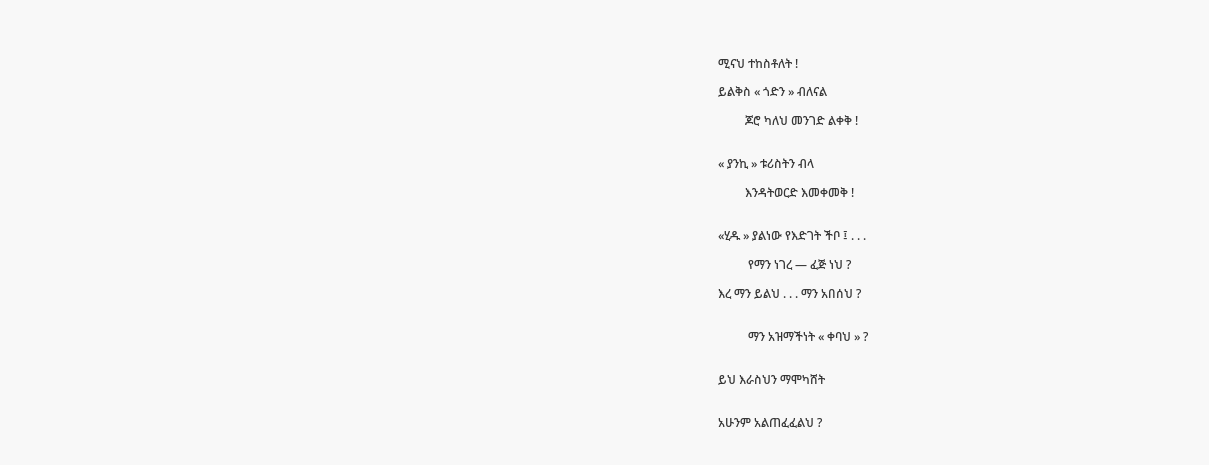ሚናህ ተከስቶለት !

ይልቅስ « ጎድን » ብለናል

         ጆሮ ካለህ መንገድ ልቀቅ !


« ያንኪ » ቱሪስትን ብላ

         እንዳትወርድ እመቀመቅ !


«ሂዱ » ያልነው የእድገት ችቦ ፤ . . .

          የማን ነገረ — ፈጅ ነህ ?

እረ ማን ይልህ . . . ማን አበሰህ ?


          ማን አዝማችነት « ቀባህ » ?


ይህ እራስህን ማሞካሸት


አሁንም አልጠፈፈልህ ?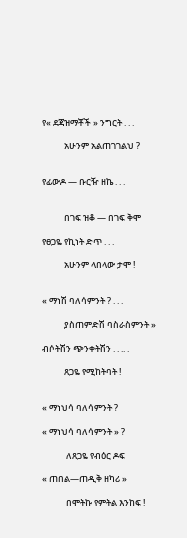የ« ደጃዝማቾች » ንግርት . . .

           አሁንም አልጠገገልህ ?


የፊውዶ — ቡርዥ ዘኬ . . .


           በገፍ ዝቆ — በገፍ ቅሞ

የፀጋዬ የኪነት ድጥ . . .

           አሁንም ላበላው ታሞ !


« ማነሽ ባለሳምንት ? . . .

           ያስጠምድሽ ባስራስምንት »

ብሶትሽን ጭንቀትሽን . . .. .

           ጸጋዬ የሚከትባት !


« ማነህሳ ባለሳምንት ?

« ማነህሳ ባለሳምንት » ?

            ለጸጋዬ የብዕር ዶፍ

« ጠበል—ጠዲቅ ዘካሪ »

            በሞትኩ የምትል እንከፍ !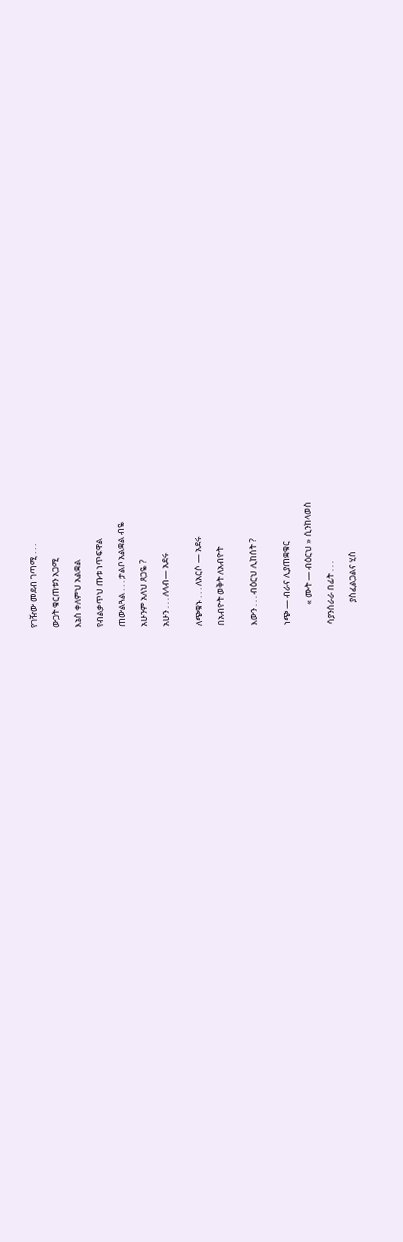የገዥው መደብ ገጣሚ . . .

ውጋት ቁርጠቱን አጋሚ

እኔስ ቀለምህ አልቋል

የብልቃጥህ ጡቱ ነጥፍዋል

ጠውልጓል . . . ታልቦ አልቋል ብዬ

አሁንም አለህ ጸጋዬ ?

አሁን . . . ለላብ— አደሩ


ለጭቁኑ . . . ለአርሶ — አደሩ

በአብዮት ወቅት ለአብዮት


እውን . . . ብዕርህ ሊከሰት ?


ነጭ — ብራና ሊያጠቋቁር

          « ሙት — ብዕርህ » ሲንከላወስ

ሳያንሰራራ በፊት . . .

           ያስፈልጋልና ሂስ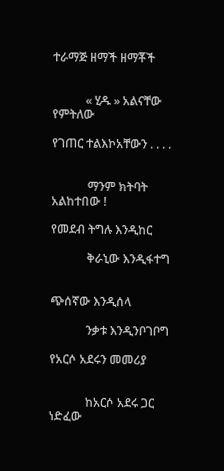ተራማጅ ዘማች ዘማቾች


           « ሂዱ » አልናቸው የምትለው

የገጠር ተልእኮአቸውን . . . .


            ማንም ክትባት አልከተበው !

የመደብ ትግሉ እንዲከር

            ቅራኒው እንዲፋተግ


ጭሰኛው እንዲሰላ

            ንቃቱ እንዲንቦገቦግ

የአርሶ አደሩን መመሪያ


            ከአርሶ አደሩ ጋር ነድፈው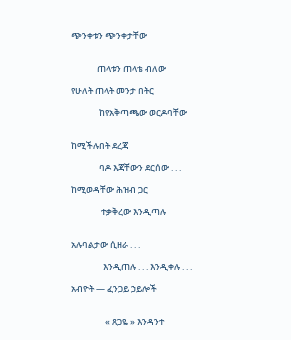ጭንቀቱን ጭንቀታቸው


             ጠላቱን ጠላቴ ብለው

የሁለት ጠላት መንታ በትር

              ከየአቅጣጫው ወርዶባቸው


ከሚችሉበት ደረጃ

              ባዶ እጃቸውን ደርሰው . . .

ከሚወዳቸው ሕዝብ ጋር

               ተቃቅረው እንዲጣሉ


አሉባልታው ሲዘራ . . .

                እንዲጠሉ . . . እንዲቀሉ . . .

አብዮት — ፈንጋይ ኃይሎች


                 « ጸጋዬ » እንዳንተ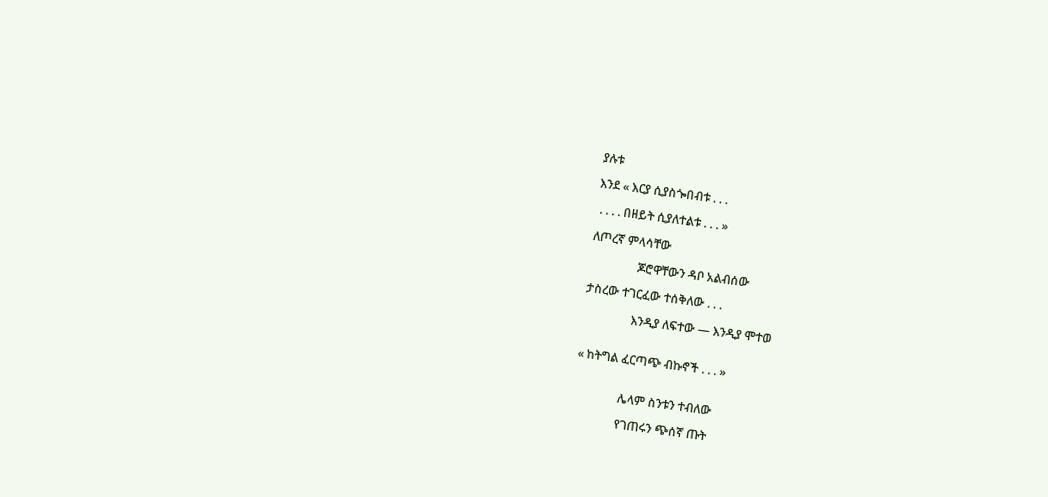ያሉቱ

እንደ « እርያ ሲያስጐበብቱ . . .

 . . . . በዘይት ሲያለተልቱ . . . »

ለጦረኛ ምላሳቸው

                ጆሮዋቸውን ዳቦ አልብሰው

ታስረው ተገርፈው ተሰቅለው . . .

                እንዲያ ለፍተው — እንዲያ ሞተወ


« ከትግል ፈርጣጭ ብኩኖች . . . »


               ሌላም ስንቱን ተብለው

               የገጠሩን ጭሰኛ ጡት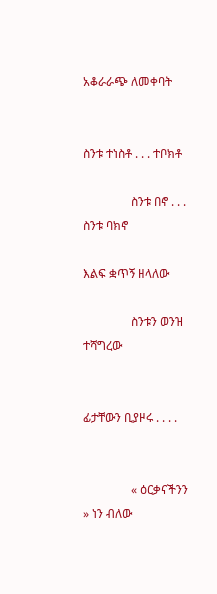አቆራራጭ ለመቀባት


ስንቱ ተነስቶ . . . ተቦክቶ

                ስንቱ በኖ . . . ስንቱ ባክኖ

እልፍ ቋጥኝ ዘላለው

                ስንቱን ወንዝ ተሻግረው


ፊታቸውን ቢያዞሩ . . . .


                « ዕርቃናችንን » ነን ብለው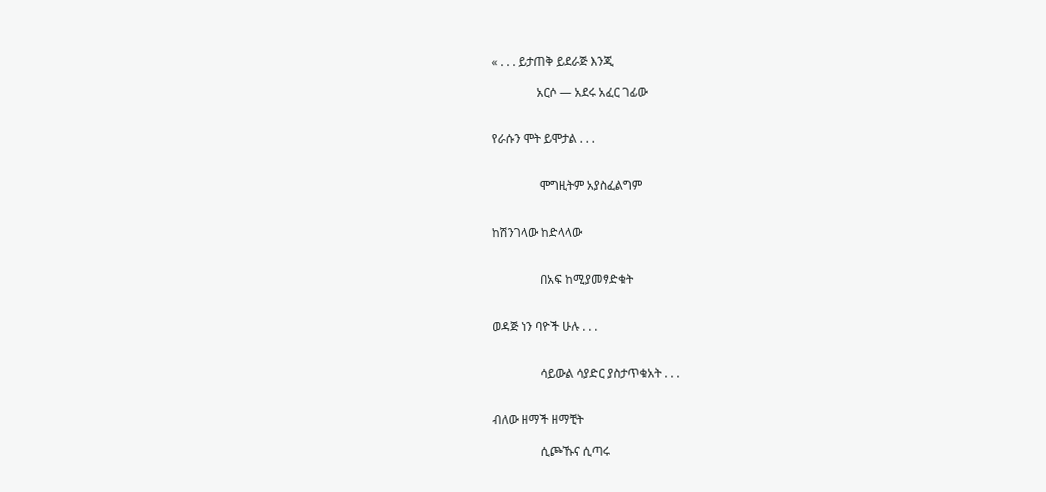« . . . ይታጠቅ ይደራጅ እንጂ

               አርሶ — አደሩ አፈር ገፊው


የራሱን ሞት ይሞታል . . .


                ሞግዚትም አያስፈልግም


ከሽንገላው ከድላላው


                በአፍ ከሚያመፃድቁት


ወዳጅ ነን ባዮች ሁሉ . . .


                ሳይውል ሳያድር ያስታጥቁአት . . .


ብለው ዘማች ዘማቺት

                ሲጮኹና ሲጣሩ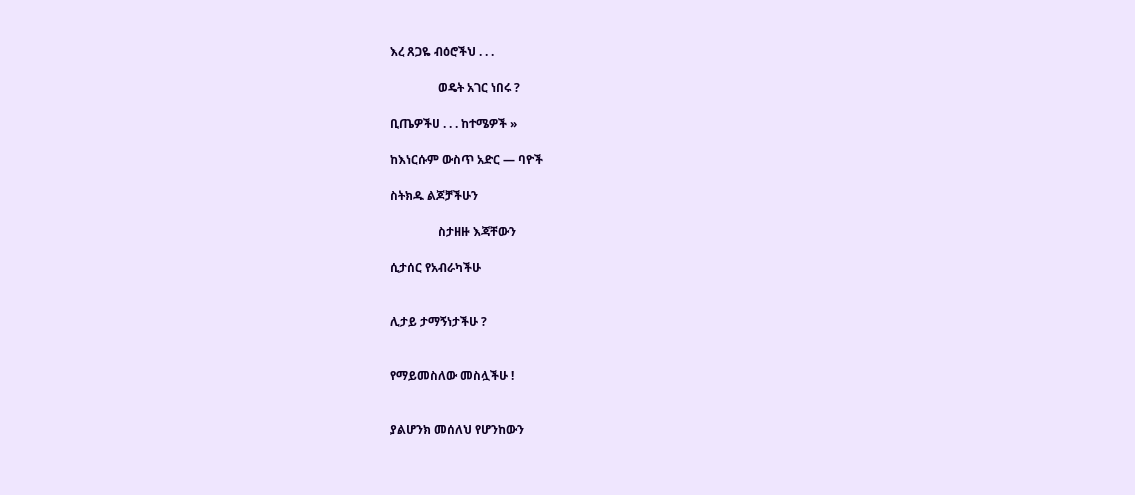እረ ጸጋዬ ብዕሮችህ . . .

                ወዴት አገር ነበሩ ?

ቢጤዎችሀ . . . ከተሜዎች »

ከእነርሱም ውስጥ አድር — ባዮች

ስትክዱ ልጆቻችሁን

                ስታዘዙ እጃቸውን

ሲታሰር የአብራካችሁ


ሊታይ ታማኝነታችሁ ?


የማይመስለው መስሏችሁ !


ያልሆንክ መሰለህ የሆንከውን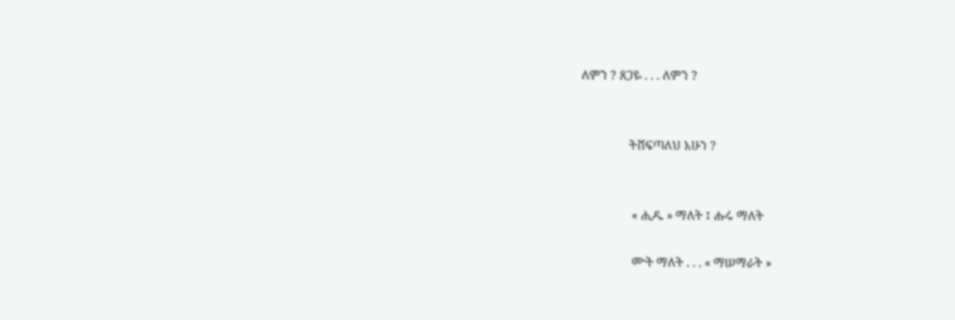ለምን ? ጸጋዬ . . . ለምን ?


                ትሸፍጣለህ አሁን ?


                 « ሒዱ » ማለት ፤ ሑሩ ማለት

                 ሙት ማለት . . . « ማሠማራት »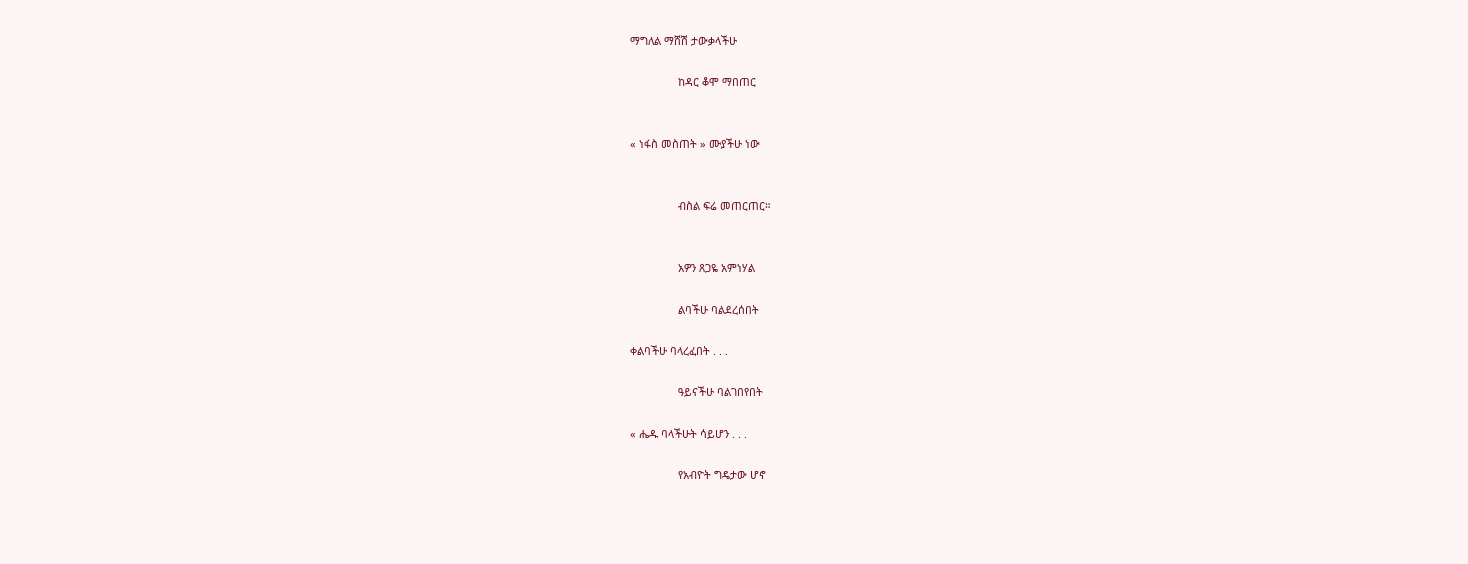ማግለል ማሸሽ ታውቃላችሁ

                ከዳር ቆሞ ማበጠር


« ነፋስ መስጠት » ሙያችሁ ነው


                ብስል ፍሬ መጠርጠር።


                አዎን ጸጋዬ አምነሃል

                ልባችሁ ባልደረሰበት

ቀልባችሁ ባላረፈበት . . .

                ዓይናችሁ ባልገበየበት

« ሔዱ ባላችሁት ሳይሆን . . .

                የአብዮት ግዴታው ሆኖ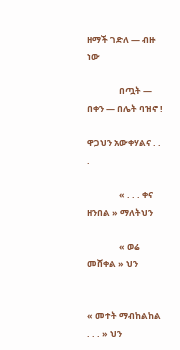ዘማች ገድለ — ብዙ ነው

                በጧት — በቀን — በሌት ባዝኖ !

ዋጋህን አውቀሃልና . . .

                « . . . ቀና ዘንበል » ማለትህን

                « ወሬ መሸቀል » ህን


« መተት ማብከልከል . . . » ህን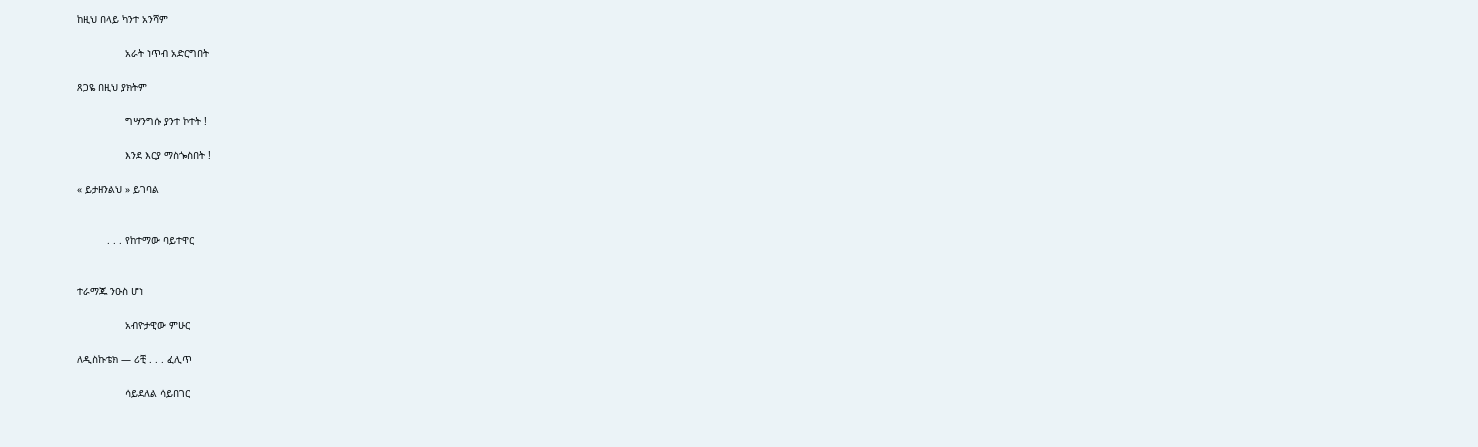ከዚህ በላይ ካንተ አንሻም

                አራት ነጥብ አድርግበት

ጸጋዬ በዚህ ያክትም

                ግሣንግሱ ያንተ ኮተት !

                እንደ እርያ ማስጐስበት !

« ይታዘንልህ » ይገባል


          . . . የከተማው ባይተዋር


ተራማጁ ንዑስ ሆነ

                አብዮታዊው ምሁር

ለዲስኩቴክ — ሪቺ . . . ፈሊጥ

                ሳይደለል ሳይበገር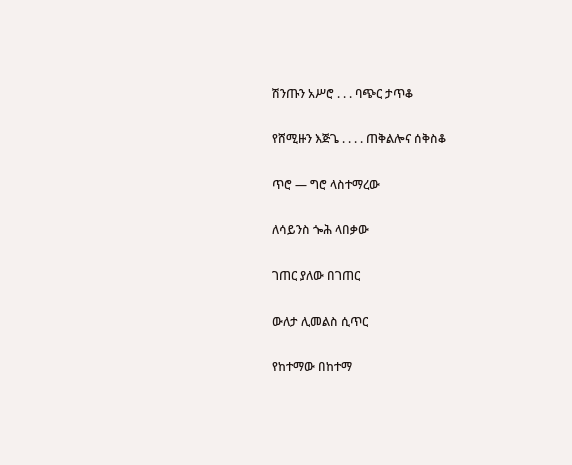ሽንጡን አሥሮ . . . ባጭር ታጥቆ

የሸሚዙን እጅጌ . . . . ጠቅልሎና ሰቅስቆ

ጥሮ — ግሮ ላስተማረው

ለሳይንስ ጐሕ ላበቃው

ገጠር ያለው በገጠር

ውለታ ሊመልስ ሲጥር

የከተማው በከተማ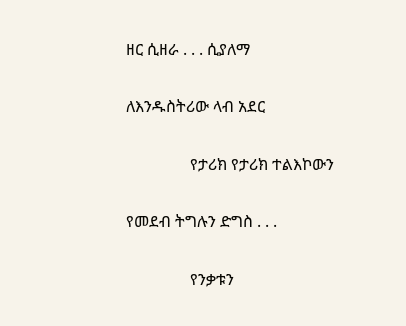ዘር ሲዘራ . . . ሲያለማ

ለእንዱስትሪው ላብ አደር

                የታሪክ የታሪክ ተልእኮውን

የመደብ ትግሉን ድግስ . . .

                የንቃቱን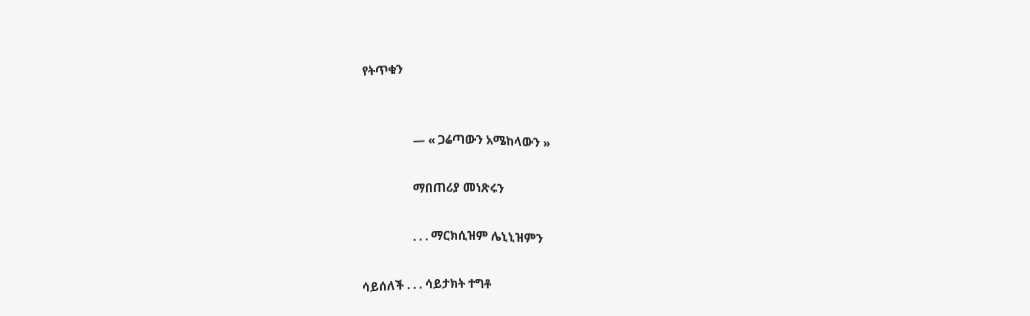የትጥቁን


                 — « ጋሬጣውን አሜከላውን »

                 ማበጠሪያ መነጽሩን

                 . . . ማርክሲዝም ሌኒኒዝምን

ሳይሰለች . . . ሳይታክት ተግቶ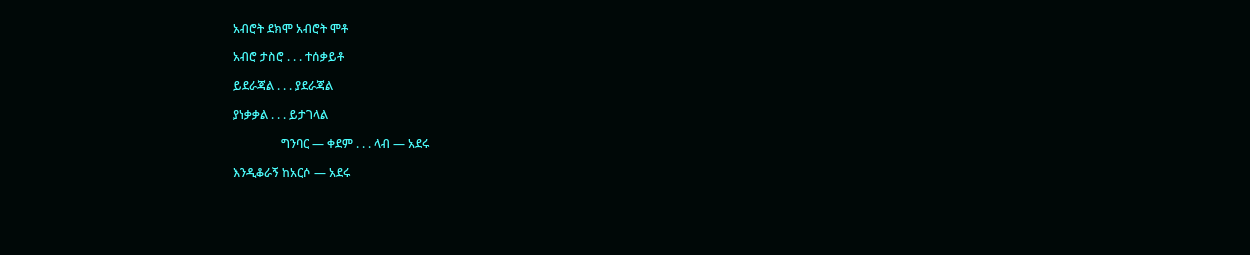አብሮት ደክሞ አብሮት ሞቶ

አብሮ ታስሮ . . . ተሰቃይቶ

ይደራጃል . . . ያደራጃል

ያነቃቃል . . . ይታገላል

                ግንባር — ቀደም . . . ላብ — አደሩ

እንዲቆራኝ ከአርሶ — አደሩ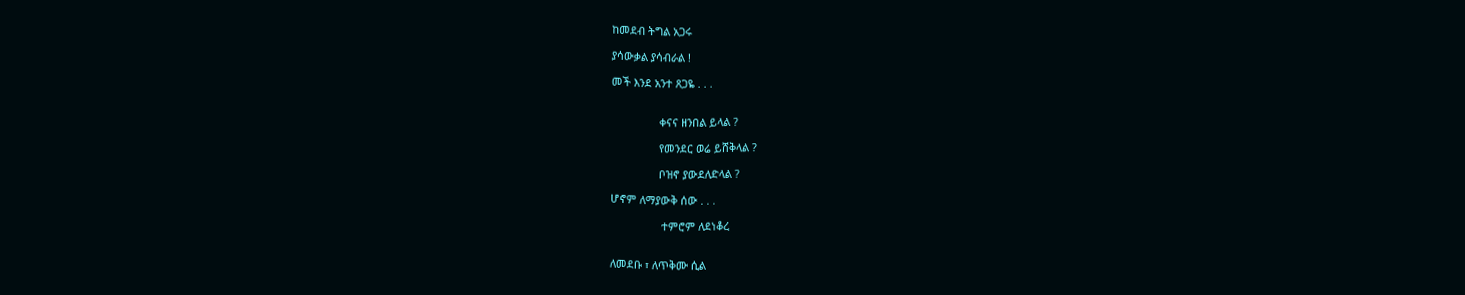ከመደብ ትግል አጋሩ

ያሳውቃል ያሳብራል !

መች እንደ አንተ ጸጋዬ . . .


                ቀናና ዘንበል ይላል ?

                የመንደር ወሬ ይሸቅላል ?

                ቦዝኖ ያውደለድላል ?

ሆኖም ለማያውቅ ሰው . . .

                 ተምሮም ለደነቆረ


ለመደቡ ፣ ለጥቅሙ ሲል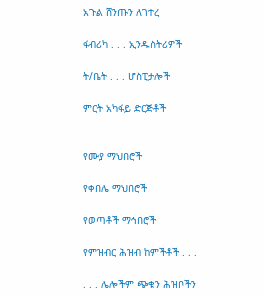አጉል ሸንጡን ለገተረ

ፋብሪካ . . . ኢንዱስትሪዎች

ት/ቤት . . . ሆስፒታሎች

ምርት አካፋይ ድርጅቶች


የሙያ ማህበሮች

የቀበሌ ማህበሮች

የወጣቶች ማኅበሮች

የምዝብር ሕዝብ ከምችቶች . . .

. . . ሌሎችም ጭቁን ሕዝቦችን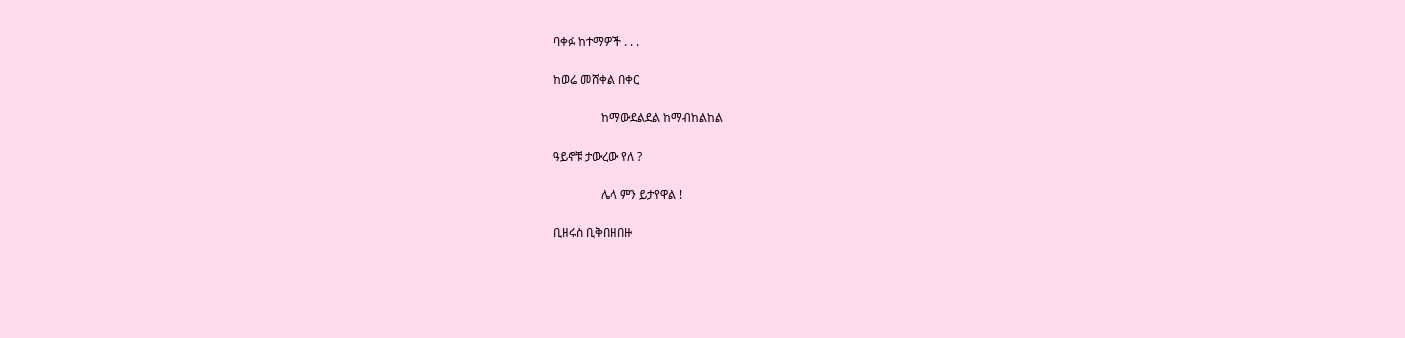ባቀፉ ከተማዎች . . .

ከወሬ መሸቀል በቀር

                ከማውደልደል ከማብከልከል

ዓይኖቹ ታውረው የለ ?

                ሌላ ምን ይታየዋል !

ቢዘሩስ ቢቅበዘበዙ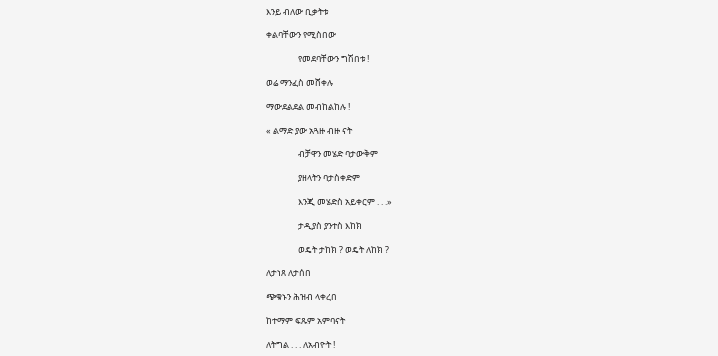እንይ ብለው ቢቃትቱ

ቀልባቸውን የሚስበው

                የመደባቸውን ግሽበቱ !

ወሬ ማንፈስ መሸቀሉ

ማውደልደል መብከልከሉ !

« ልማድ ያው አጓዙ ብዙ ናት

                ብቻዋን መሄድ ባታውቅም

                ያዘላትን ባታስቀድም

                እንጂ መሄድስ አይቀርም . . .»

                ታዲያስ ያንተስ እከክ

                ወዴት ታከክ ? ወዴት ለከክ ?

ለታነጸ ለታሰበ

ጭቁኑን ሕዝብ ላቀረበ

ከተማም ፍጹም አምባናት

ለትግል . . . ለአብዮት !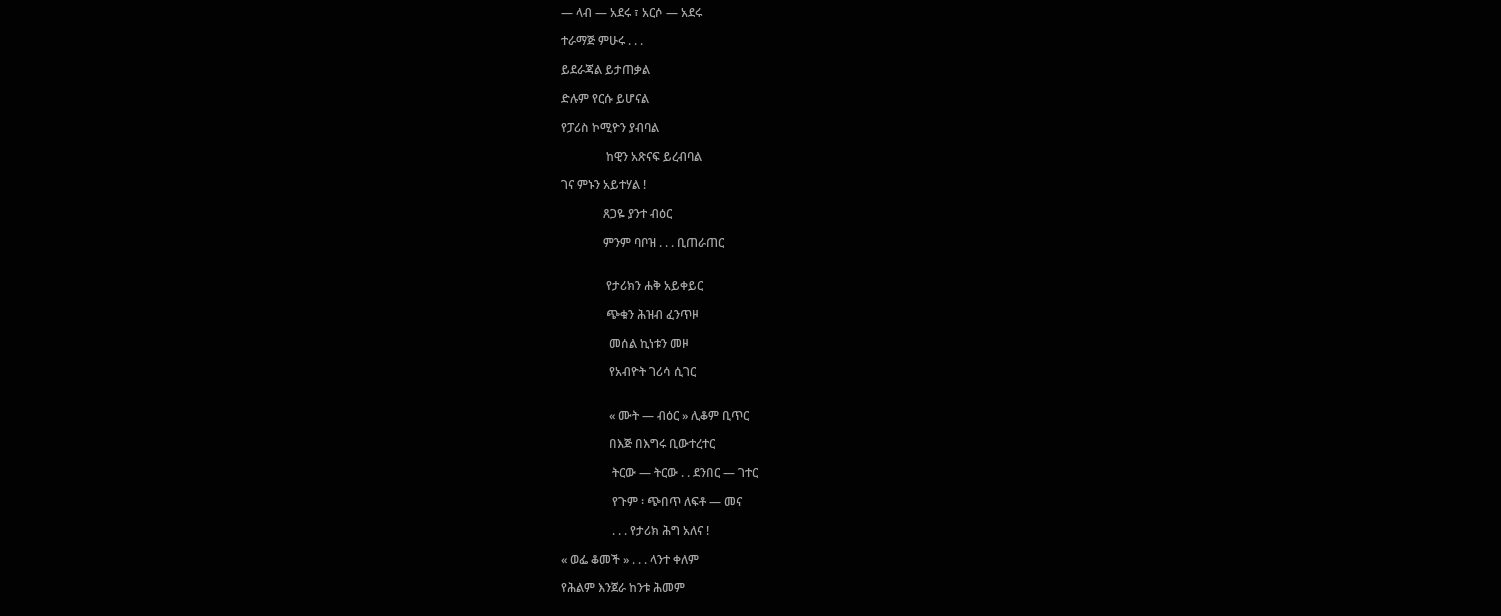— ላብ — አደሩ ፣ አርሶ — አደሩ

ተራማጅ ምሁሩ . . .

ይደራጃል ይታጠቃል

ድሉም የርሱ ይሆናል

የፓሪስ ኮሚዮን ያብባል

               ከዊን አጽናፍ ይረብባል

ገና ምኑን አይተሃል !

              ጸጋዬ ያንተ ብዕር

              ምንም ባቦዝ . . . ቢጠራጠር


               የታሪክን ሐቅ አይቀይር

               ጭቁን ሕዝብ ፈንጥዞ

                መሰል ኪነቱን መዞ

                የአብዮት ገሪሳ ሲገር


                « ሙት — ብዕር » ሊቆም ቢጥር

                በእጅ በእግሩ ቢውተረተር

                 ትርው — ትርው . . ደንበር — ገተር

                 የጉም ፡ ጭበጥ ለፍቶ — መና

                 . . . የታሪክ ሕግ አለና !

« ወፌ ቆመች » . . . ላንተ ቀለም

የሕልም እንጀራ ከንቱ ሕመም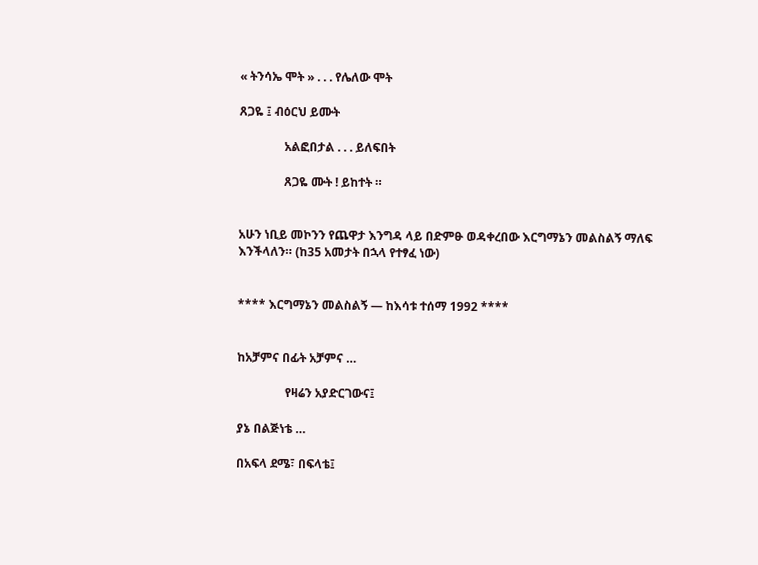« ትንሳኤ ሞት » . . . የሌለው ሞት

ጸጋዬ ፤ ብዕርህ ይሙት

               አልፎበታል . . . ይለፍበት

               ጸጋዬ ሙት ! ይከተት ።


አሁን ነቢይ መኮንን የጨዋታ እንግዳ ላይ በድምፁ ወዳቀረበው እርግማኔን መልስልኝ ማለፍ እንችላለን። (ከ35 አመታት በኋላ የተፃፈ ነው)


**** እርግማኔን መልስልኝ ― ከእሳቱ ተሰማ 1992 ****


ከአቻምና በፊት አቻምና …

                የዛሬን አያድርገውና፤

ያኔ በልጅነቴ …

በአፍላ ደሜ፣ በፍላቴ፤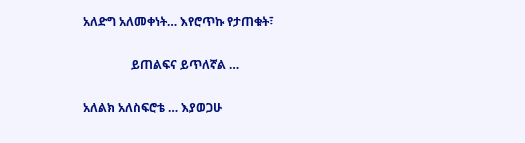አለድግ አለመቀነት… እየሮጥኩ የታጠቁት፣

                ይጠልፍና ይጥለኛል …

አለልክ አለስፍሮቴ … እያወጋሁ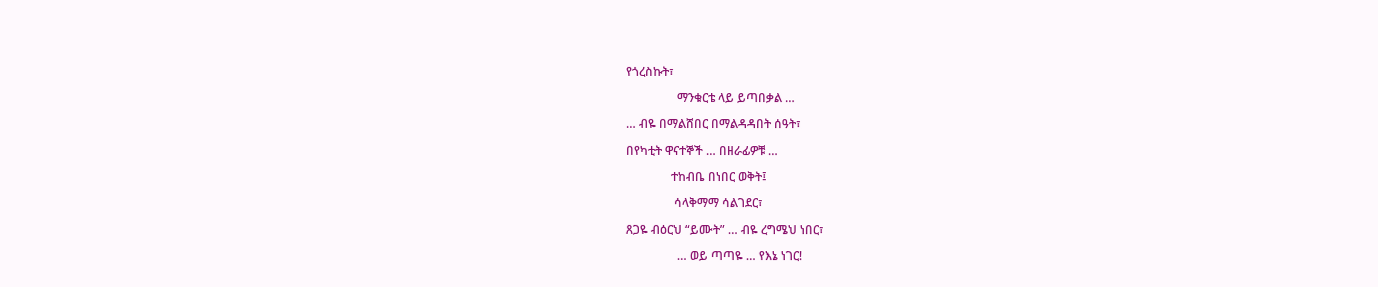የጎረስኩት፣

                 ማንቁርቴ ላይ ይጣበቃል …

… ብዬ በማልሸበር በማልዳዳበት ሰዓት፣

በየካቲት ዋናተኞች … በዘራፊዎቹ …

               ተከብቤ በነበር ወቅት፤

                ሳላቅማማ ሳልገደር፣

ጸጋዬ ብዕርህ “ይሙት” … ብዬ ረግሜህ ነበር፣

                 … ወይ ጣጣዬ … የእኔ ነገር!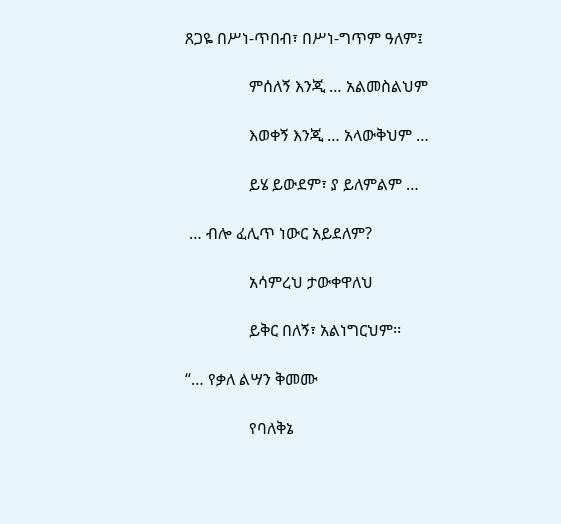ጸጋዬ በሥነ-ጥበብ፣ በሥነ-ግጥም ዓለም፤

                ምሰለኝ እንጂ … አልመስልህም

                እወቀኝ እንጂ … አላውቅህም …

                ይሄ ይውደም፣ ያ ይለምልም …

 … ብሎ ፈሊጥ ነውር አይደለም?

                አሳምረህ ታውቀዋለህ

                ይቅር በለኝ፣ አልነግርህም፡፡

“… የቃለ ልሣን ቅመሙ

                የባለቅኔ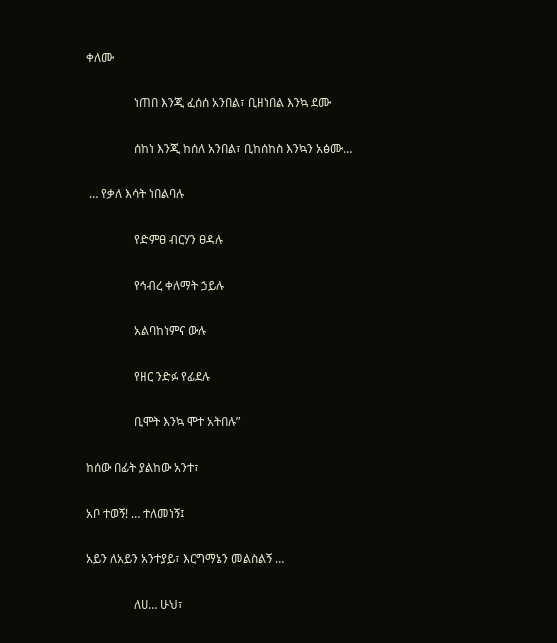ቀለሙ

                ነጠበ እንጂ ፈሰሰ አንበል፣ ቢዘነበል እንኳ ደሙ

                ሰከነ እንጂ ከሰለ አንበል፣ ቢከሰከስ እንኳን አፅሙ…

 … የቃለ እሳት ነበልባሉ

                የድምፀ ብርሃን ፀዳሉ

                የኅብረ ቀለማት ኃይሉ

                አልባከነምና ውሉ

                የዘር ንድፉ የፊደሉ

                ቢሞት እንኳ ሞተ አትበሉ”

ከሰው በፊት ያልከው አንተ፣

አቦ ተወኝ! … ተለመነኝ፤

አይን ለአይን አንተያይ፣ እርግማኔን መልስልኝ …

                ለሀ… ሁህ፣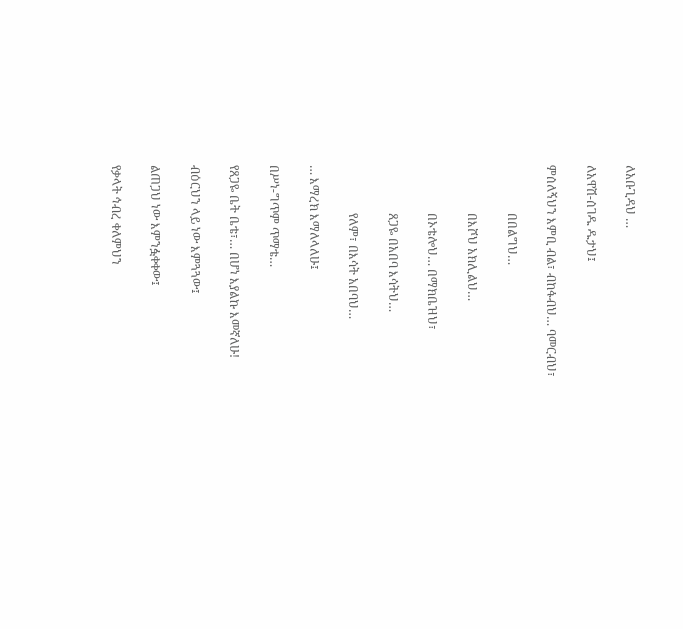ለአቡጊዳህ …

ለአዋሽ-ሰገዱ ዱታህ፤

ምሰለኝህን እምቢ ብል፣ ብከፋብህ… ባመርብህ፣

                በበልግህ…

                በእሾህ አክሊልህ…

                በኦቴሎህ… በማክቤዝህ፣

                ጸጋዬ በአበባ እሳትህ…

                የለም፣ በእሳት አበባህ…

… እማረክ እማለላለሁ፤

በሥነ-ግጥም ጥማቴ…

የጸጋዬ ቤት ቤቴ፣… በሆነ እያልኩ እመኛለሁ!

ብዕርህን ላይ ነው እምጓጓው፤

ልጠጋህ ነው እምንፏቀቀው፤

የቃላት ኅብረ ቀለምህን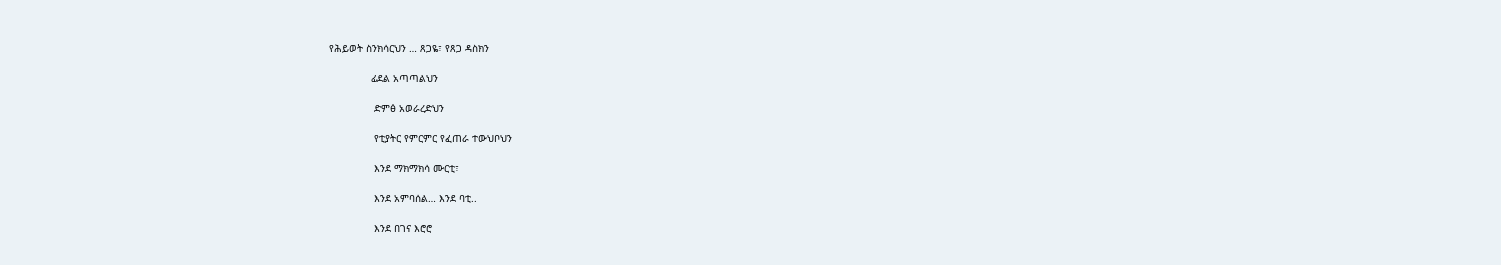የሕይወት ስንክሳርህን … ጸጋዬ፣ የጸጋ ዳስክን

              ፊደል አጣጣልህን

               ድምፅ አወራረድህን

               የቲያትር የምርምር የፈጠራ ተውህቦህን

               እንደ ማክማክሳ ሙርቲ፣

               እንደ አምባሰል… እንደ ባቲ..

               እንደ በገና እሮሮ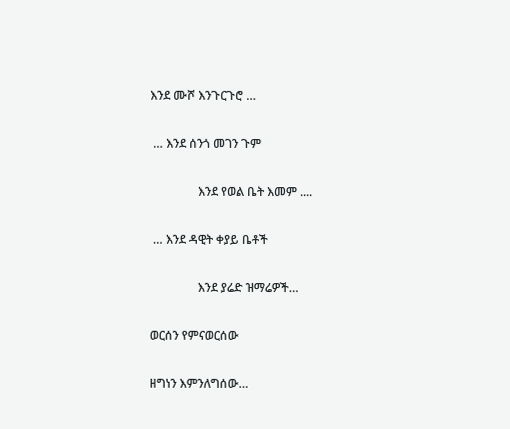እንደ ሙሾ እንጉርጉሮ …

 … እንደ ሰንጎ መገን ጉም

                እንደ የወል ቤት እመም ....

 … እንደ ዳዊት ቀያይ ቤቶች

                እንደ ያሬድ ዝማሬዎች…

ወርሰን የምናወርሰው

ዘግነን እምንለግሰው…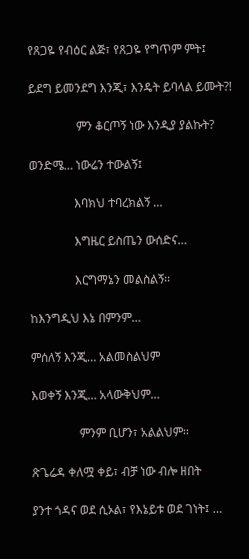የጸጋዬ የብዕር ልጅ፣ የጸጋዬ የግጥም ምት፤

ይደግ ይመንደግ እንጂ፣ እንዴት ይባላል ይሙት?!

                ምን ቆርጦኝ ነው እንዲያ ያልኩት?

ወንድሜ… ነውሬን ተውልኝ፤

               እባክህ ተባረክልኝ …

               እግዜር ይስጤን ውሰድና…

               እርግማኔን መልስልኝ፡፡

ከእንግዲህ እኔ በምንም…

ምሰለኝ እንጂ… አልመስልህም

እወቀኝ እንጂ… አላውቅህም…

                ምንም ቢሆን፣ አልልህም፡፡

ጽጌሬዳ ቀለሟ ቀይ፣ ብቻ ነው ብሎ ዘበት

ያንተ ጎዳና ወደ ሲኦል፣ የእኔይቱ ወደ ገነት፤ …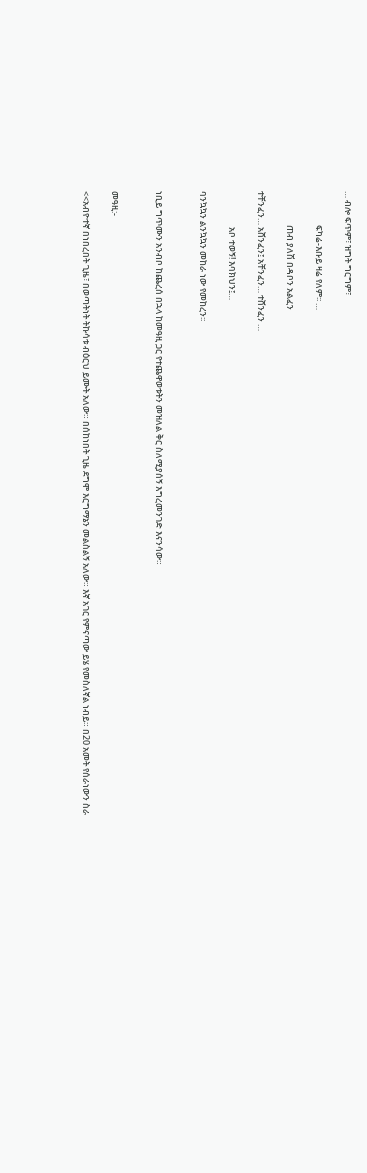… ብሎ ፍጥም፣ ዝግት ግርግም፣

                 ፍካሬ-እቡይ ዛሬ የለም፡፡ …

                 ጠብ ያለሽ በዳቦን አልፈን

ተቸንፈን… አሸንፈን፤ አቸንፈን… ተሸንፈን …

                  አቦ ተወኝ! እባክህን፤…

ባንኳኳን ልንኳኳን መከራ ነው የመከረን፡፡


ነቢይ ግጥሙን አንብቦ ከጨረሰ በኋላ ከመዓዚ ጋር የተጨዋወቱትን መዝለል ቅር ስለሚያሰኝ እግረመንገድ እናንሳው።


መዓዚ:-

<<አብዮተኛ በነበረበት ጊዜ፣ በወጣትነት ትኩሳቱ ብዕርህ ይሙት አለው። በሰከነበት ጊዜ ደግሞ እርግማኔን መልስልኝ አለው። እኛ አገር የምናጣው ይሄ የመስለኛል ነብይ። በ20 አመት የሰራነውን ስራ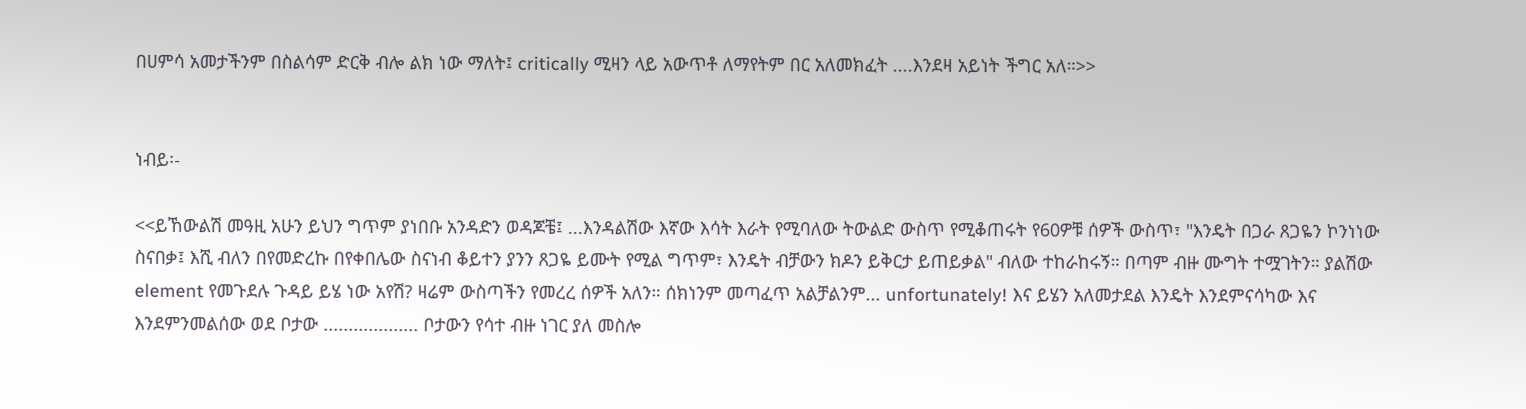በሀምሳ አመታችንም በስልሳም ድርቅ ብሎ ልክ ነው ማለት፤ critically ሚዛን ላይ አውጥቶ ለማየትም በር አለመክፈት ....እንደዛ አይነት ችግር አለ።>>


ነብይ፡-

<<ይኸውልሽ መዓዚ አሁን ይህን ግጥም ያነበቡ አንዳድን ወዳጆቼ፤ ...እንዳልሽው እኛው እሳት እራት የሚባለው ትውልድ ውስጥ የሚቆጠሩት የ60ዎቹ ሰዎች ውስጥ፣ "እንዴት በጋራ ጸጋዬን ኮንነነው ስናበቃ፤ እሺ ብለን በየመድረኩ በየቀበሌው ስናነብ ቆይተን ያንን ጸጋዬ ይሙት የሚል ግጥም፣ እንዴት ብቻውን ክዶን ይቅርታ ይጠይቃል" ብለው ተከራከሩኝ። በጣም ብዙ ሙግት ተሟገትን። ያልሽው element የመጉደሉ ጉዳይ ይሄ ነው አየሽ? ዛሬም ውስጣችን የመረረ ሰዎች አለን። ሰክነንም መጣፈጥ አልቻልንም... unfortunately! እና ይሄን አለመታደል እንዴት እንደምናሳካው እና እንደምንመልሰው ወደ ቦታው ................... ቦታውን የሳተ ብዙ ነገር ያለ መስሎ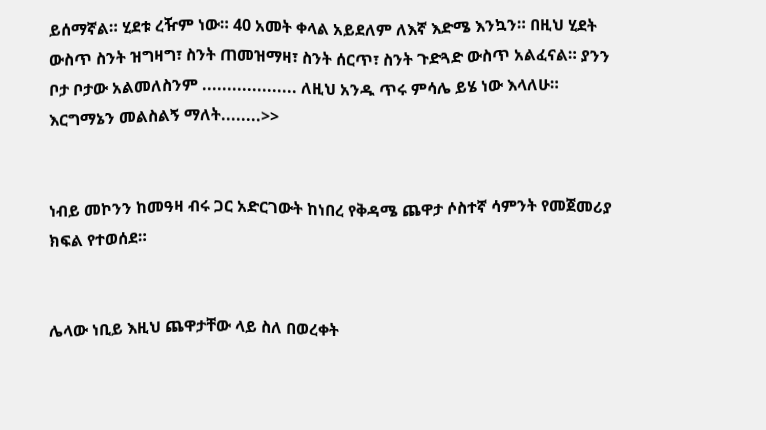ይሰማኛል። ሂደቱ ረዥም ነው። 40 አመት ቀላል አይደለም ለእኛ እድሜ እንኳን። በዚህ ሂደት ውስጥ ስንት ዝግዛግ፣ ስንት ጠመዝማዛ፣ ስንት ሰርጥ፣ ስንት ጉድጓድ ውስጥ አልፈናል። ያንን ቦታ ቦታው አልመለስንም ................... ለዚህ አንዱ ጥሩ ምሳሌ ይሄ ነው እላለሁ። እርግማኔን መልስልኝ ማለት........>>


ነብይ መኮንን ከመዓዛ ብሩ ጋር አድርገውት ከነበረ የቅዳሜ ጨዋታ ሶስተኛ ሳምንት የመጀመሪያ ክፍል የተወሰደ።


ሌላው ነቢይ እዚህ ጨዋታቸው ላይ ስለ በወረቀት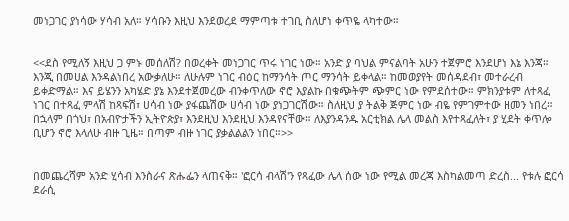መነጋገር ያነሳው ሃሳብ አለ። ሃሳቡን እዚህ እንደወረደ ማምጣቱ ተገቢ ስለሆነ ቀጥዬ ላካተው።


<<ደስ የሚለኝ እዚህ ጋ ምኑ መሰለሽ? በወረቀት መነጋገር ጥሩ ነገር ነው። አንድ ያ ባህል ምናልባት አሁን ተጀምሮ እንደሆነ እኔ እንጃ። እንጂ በመሀል እንዳልነበረ አውቃለሁ። ለሁሉም ነገር ብዕር ከማንሳት ጦር ማንሳት ይቀላል። ከመወያየት መሰዳደብ፣ መተራረብ ይቀድማል። እና ይሄንን አካሄድ ያኔ እንደተጀመረው ብንቀጥለው ኖሮ እያልኩ በቁጭትም ጭምር ነው የምደሰተው። ምክንያቱም ለተጻፈ ነገር በተጻፈ ምላሽ ከጻፍሽ፣ ሀሳብ ነው ያፋጨሽው ሀሳብ ነው ያነጋገርሽው። ስለዚህ ያ ትልቅ ጅምር ነው ብዬ የምገምተው ዘመን ነበረ። በኋላም በጎህ፣ በአብዮታችን ኢትዮጵያ፣ እንደዚህ እንደዚህ እንዳየናቸው። ለእያንዳንዱ አርቲክል ሌላ መልስ እየተጻፈለት፣ ያ ሂደት ቀጥሎ ቢሆን ኖሮ እላለሁ ብዙ ጊዜ። በጣም ብዙ ነገር ያቃልልልን ነበር።>>


በመጨረሻም አንድ ሂሳብ እንስራና ጽሑፌን ላጠናቅ። 'ፎርሳ ብላሽ'ን የጻፈው ሌላ ሰው ነው የሚል መረጃ እስካልመጣ ድረስ... የቱሉ ፎርሳ ደራሲ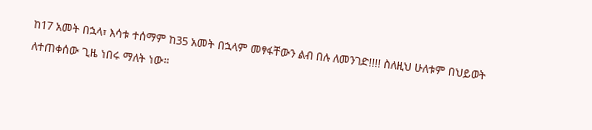ከ17 አመት በኋላ፣ እሳቱ ተሰማም ከ35 አመት በኋላም መፃፋቸውን ልብ በሉ ለመንገድ!!!! ስለዚህ ሁለቱም በህይወት ለተጠቀሰው ጊዜ ነበሩ ማለት ነው።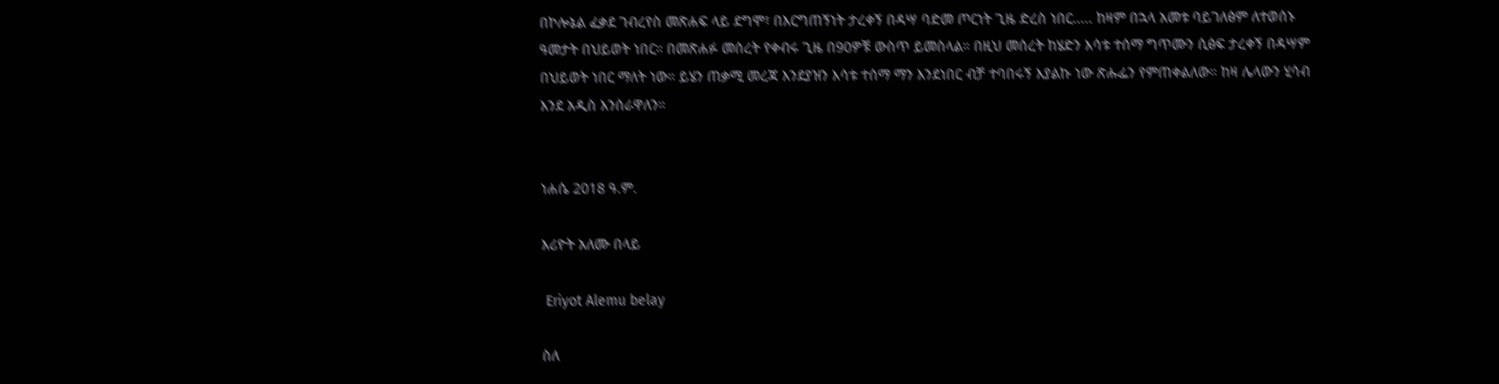በኮሎኔል ፈቃደ ገብረየስ መጽሐፍ ላይ ደግሞ፣ በእርግጠኝነት ታረቀኝ በዳሣ ባድመ ጦርነት ጊዜ ድረስ ነበር..... ከዛም በኋላ አመቱ ባይገለፅም ለተወሰኑ ዓመታት በህይወት ነበር። በመጽሐፉ መሰረት የቀብሩ ጊዜ በ90ዎቹ ውስጥ ይመስላል። በዚህ መሰረት ከሄድን እሳቱ ተሰማ ግጥሙን ሲፅፍ ታረቀኝ በዳሣም በህይወት ነበር ማለት ነው። ይሄን ጠቃሚ መረጃ እንደያዝን እሳቱ ተሰማ ማን እንደነበር ብቻ ተባበሩኝ እያልኩ ነው ጽሑፌን የምጠቀልለው። ከዛ ሌላውን ሂሳብ እንደ አዲስ እንሰራዋለን።


ነሐሴ 2018 ዓ.ም.

እሪዮት አለሙ በላይ

 Eriyot Alemu belay

ስለ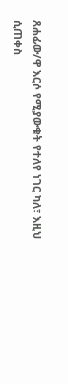ጸሐፊው/ዋ እርሶ የሚያውቁት የተለየ ነገር ካለ፣ እዚህ ሲጠቀስ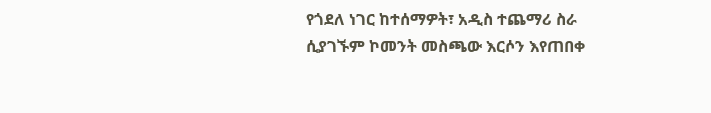የጎደለ ነገር ከተሰማዎት፣ አዲስ ተጨማሪ ስራ ሲያገኙም ኮመንት መስጫው እርሶን እየጠበቀ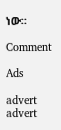ነው።

Comment

Ads

advert
advert